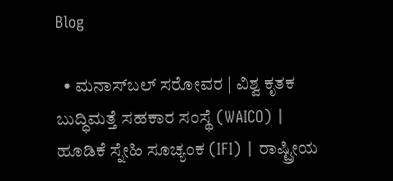Blog

  • ಮನಾಸ್‌ಬಲ್ ಸರೋವರ | ವಿಶ್ವ ಕೃತಕ ಬುದ್ಧಿಮತ್ತೆ ಸಹಕಾರ ಸಂಸ್ಥೆ (WAICO) | ಹೂಡಿಕೆ ಸ್ನೇಹಿ ಸೂಚ್ಯಂಕ (IFI) | ರಾಷ್ಟ್ರೀಯ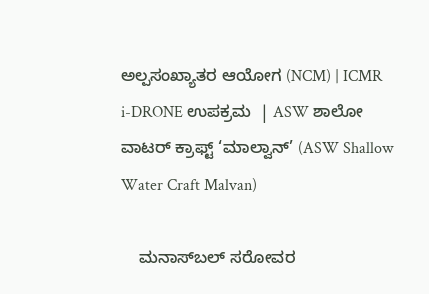ಅಲ್ಪಸಂಖ್ಯಾತರ ಆಯೋಗ (NCM) | ICMR i-DRONE ಉಪಕ್ರಮ  | ASW ಶಾಲೋ ವಾಟರ್ ಕ್ರಾಫ್ಟ್ ‘ಮಾಲ್ವಾನ್’ (ASW Shallow Water Craft Malvan)

    ಮನಾಸ್‌ಬಲ್ ಸರೋವರ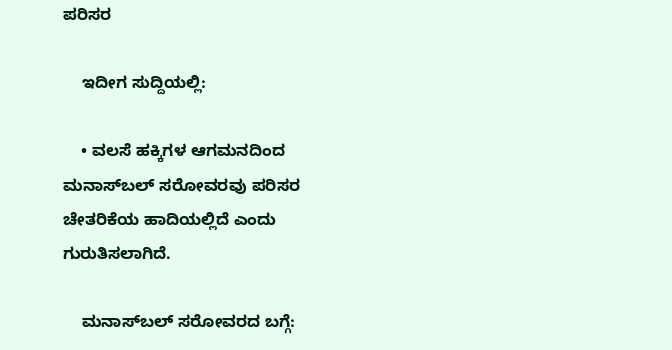ಪರಿಸರ

    ಇದೀಗ ಸುದ್ದಿಯಲ್ಲಿ:

    • ವಲಸೆ ಹಕ್ಕಿಗಳ ಆಗಮನದಿಂದ ಮನಾಸ್‌ಬಲ್ ಸರೋವರವು ಪರಿಸರ ಚೇತರಿಕೆಯ ಹಾದಿಯಲ್ಲಿದೆ ಎಂದು ಗುರುತಿಸಲಾಗಿದೆ.

    ಮನಾಸ್‌ಬಲ್ ಸರೋವರದ ಬಗ್ಗೆ: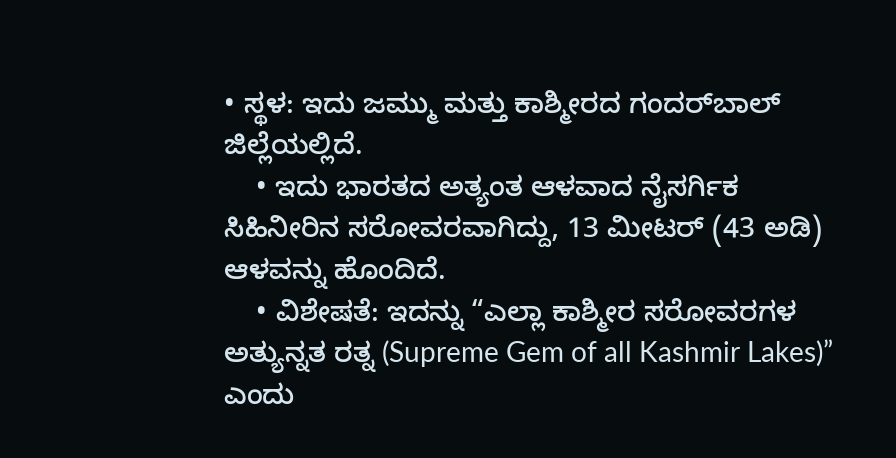• ಸ್ಥಳ: ಇದು ಜಮ್ಮು ಮತ್ತು ಕಾಶ್ಮೀರದ ಗಂದರ್‌ಬಾಲ್ ಜಿಲ್ಲೆಯಲ್ಲಿದೆ.
    • ಇದು ಭಾರತದ ಅತ್ಯಂತ ಆಳವಾದ ನೈಸರ್ಗಿಕ ಸಿಹಿನೀರಿನ ಸರೋವರವಾಗಿದ್ದು, 13 ಮೀಟರ್ (43 ಅಡಿ) ಆಳವನ್ನು ಹೊಂದಿದೆ.
    • ವಿಶೇಷತೆ: ಇದನ್ನು “ಎಲ್ಲಾ ಕಾಶ್ಮೀರ ಸರೋವರಗಳ ಅತ್ಯುನ್ನತ ರತ್ನ (Supreme Gem of all Kashmir Lakes)” ಎಂದು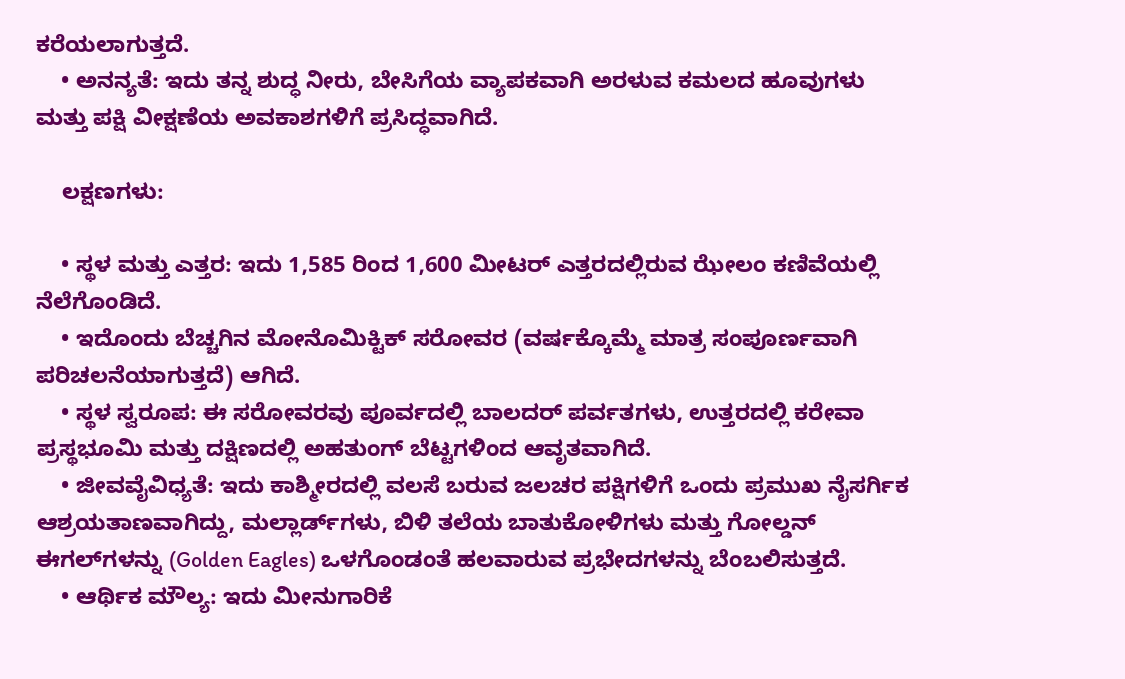ಕರೆಯಲಾಗುತ್ತದೆ.
    • ಅನನ್ಯತೆ: ಇದು ತನ್ನ ಶುದ್ಧ ನೀರು, ಬೇಸಿಗೆಯ ವ್ಯಾಪಕವಾಗಿ ಅರಳುವ ಕಮಲದ ಹೂವುಗಳು ಮತ್ತು ಪಕ್ಷಿ ವೀಕ್ಷಣೆಯ ಅವಕಾಶಗಳಿಗೆ ಪ್ರಸಿದ್ಧವಾಗಿದೆ.

    ಲಕ್ಷಣಗಳು:

    • ಸ್ಥಳ ಮತ್ತು ಎತ್ತರ: ಇದು 1,585 ರಿಂದ 1,600 ಮೀಟರ್ ಎತ್ತರದಲ್ಲಿರುವ ಝೇಲಂ ಕಣಿವೆಯಲ್ಲಿ ನೆಲೆಗೊಂಡಿದೆ.
    • ಇದೊಂದು ಬೆಚ್ಚಗಿನ ಮೋನೊಮಿಕ್ಟಿಕ್ ಸರೋವರ (ವರ್ಷಕ್ಕೊಮ್ಮೆ ಮಾತ್ರ ಸಂಪೂರ್ಣವಾಗಿ ಪರಿಚಲನೆಯಾಗುತ್ತದೆ) ಆಗಿದೆ.
    • ಸ್ಥಳ ಸ್ವರೂಪ: ಈ ಸರೋವರವು ಪೂರ್ವದಲ್ಲಿ ಬಾಲದರ್ ಪರ್ವತಗಳು, ಉತ್ತರದಲ್ಲಿ ಕರೇವಾ ಪ್ರಸ್ಥಭೂಮಿ ಮತ್ತು ದಕ್ಷಿಣದಲ್ಲಿ ಅಹತುಂಗ್ ಬೆಟ್ಟಗಳಿಂದ ಆವೃತವಾಗಿದೆ.
    • ಜೀವವೈವಿಧ್ಯತೆ: ಇದು ಕಾಶ್ಮೀರದಲ್ಲಿ ವಲಸೆ ಬರುವ ಜಲಚರ ಪಕ್ಷಿಗಳಿಗೆ ಒಂದು ಪ್ರಮುಖ ನೈಸರ್ಗಿಕ ಆಶ್ರಯತಾಣವಾಗಿದ್ದು, ಮಲ್ಲಾರ್ಡ್‌ಗಳು, ಬಿಳಿ ತಲೆಯ ಬಾತುಕೋಳಿಗಳು ಮತ್ತು ಗೋಲ್ಡನ್ ಈಗಲ್‌ಗಳನ್ನು (Golden Eagles) ಒಳಗೊಂಡಂತೆ ಹಲವಾರುವ ಪ್ರಭೇದಗಳನ್ನು ಬೆಂಬಲಿಸುತ್ತದೆ.
    • ಆರ್ಥಿಕ ಮೌಲ್ಯ: ಇದು ಮೀನುಗಾರಿಕೆ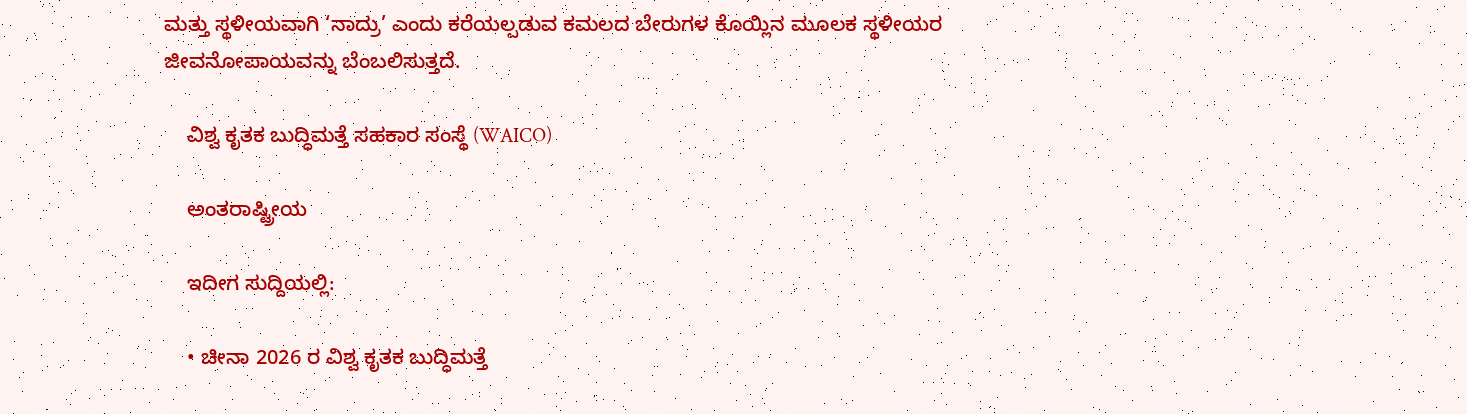ಮತ್ತು ಸ್ಥಳೀಯವಾಗಿ ‘ನಾದ್ರು’ ಎಂದು ಕರೆಯಲ್ಪಡುವ ಕಮಲದ ಬೇರುಗಳ ಕೊಯ್ಲಿನ ಮೂಲಕ ಸ್ಥಳೀಯರ ಜೀವನೋಪಾಯವನ್ನು ಬೆಂಬಲಿಸುತ್ತದೆ.

    ವಿಶ್ವ ಕೃತಕ ಬುದ್ಧಿಮತ್ತೆ ಸಹಕಾರ ಸಂಸ್ಥೆ (WAICO)

    ಅಂತರಾಷ್ಟ್ರೀಯ

    ಇದೀಗ ಸುದ್ದಿಯಲ್ಲಿ:

    • ಚೀನಾ 2026 ರ ವಿಶ್ವ ಕೃತಕ ಬುದ್ಧಿಮತ್ತೆ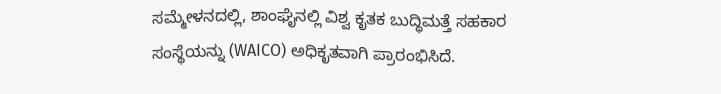ಸಮ್ಮೇಳನದಲ್ಲಿ, ಶಾಂಘೈನಲ್ಲಿ ವಿಶ್ವ ಕೃತಕ ಬುದ್ಧಿಮತ್ತೆ ಸಹಕಾರ ಸಂಸ್ಥೆಯನ್ನು (WAICO) ಅಧಿಕೃತವಾಗಿ ಪ್ರಾರಂಭಿಸಿದೆ.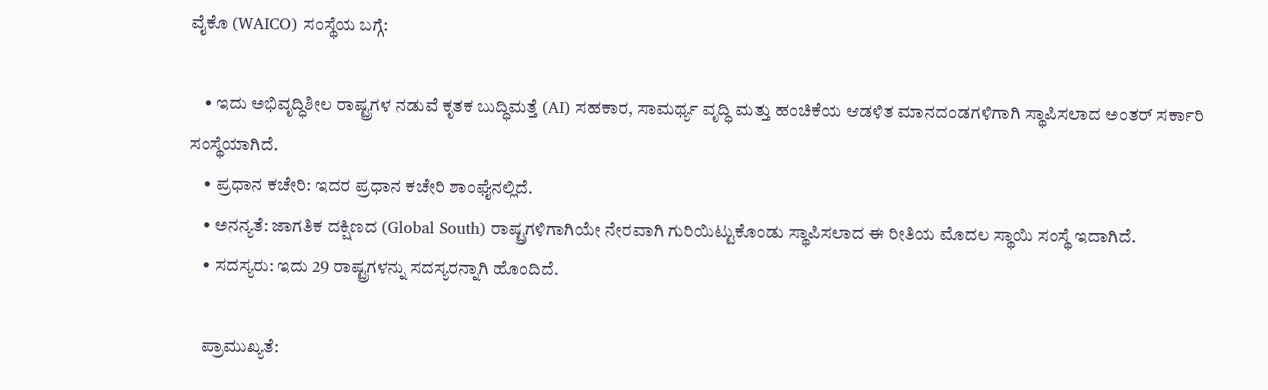ವೈಕೊ (WAICO) ಸಂಸ್ಥೆಯ ಬಗ್ಗೆ:

    • ಇದು ಅಭಿವೃದ್ಧಿಶೀಲ ರಾಷ್ಟ್ರಗಳ ನಡುವೆ ಕೃತಕ ಬುದ್ಧಿಮತ್ತೆ (AI) ಸಹಕಾರ, ಸಾಮರ್ಥ್ಯ ವೃದ್ಧಿ ಮತ್ತು ಹಂಚಿಕೆಯ ಆಡಳಿತ ಮಾನದಂಡಗಳಿಗಾಗಿ ಸ್ಥಾಪಿಸಲಾದ ಅಂತರ್ ಸರ್ಕಾರಿ ಸಂಸ್ಥೆಯಾಗಿದೆ.
    • ಪ್ರಧಾನ ಕಚೇರಿ: ಇದರ ಪ್ರಧಾನ ಕಚೇರಿ ಶಾಂಘೈನಲ್ಲಿದೆ.
    • ಅನನ್ಯತೆ: ಜಾಗತಿಕ ದಕ್ಷಿಣದ (Global South) ರಾಷ್ಟ್ರಗಳಿಗಾಗಿಯೇ ನೇರವಾಗಿ ಗುರಿಯಿಟ್ಟುಕೊಂಡು ಸ್ಥಾಪಿಸಲಾದ ಈ ರೀತಿಯ ಮೊದಲ ಸ್ಥಾಯಿ ಸಂಸ್ಥೆ ಇದಾಗಿದೆ.
    • ಸದಸ್ಯರು: ಇದು 29 ರಾಷ್ಟ್ರಗಳನ್ನು ಸದಸ್ಯರನ್ನಾಗಿ ಹೊಂದಿದೆ.

    ಪ್ರಾಮುಖ್ಯತೆ: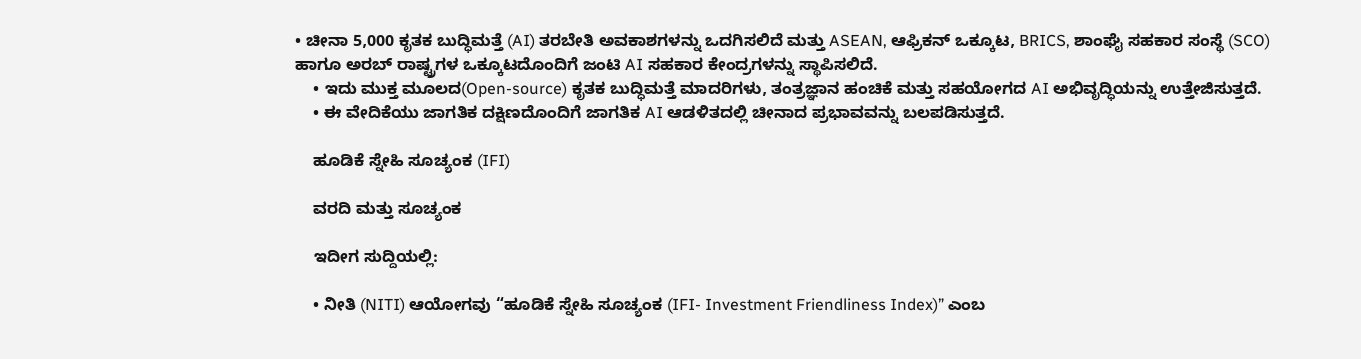• ಚೀನಾ 5,000 ಕೃತಕ ಬುದ್ಧಿಮತ್ತೆ (AI) ತರಬೇತಿ ಅವಕಾಶಗಳನ್ನು ಒದಗಿಸಲಿದೆ ಮತ್ತು ASEAN, ಆಫ್ರಿಕನ್ ಒಕ್ಕೂಟ, BRICS, ಶಾಂಘೈ ಸಹಕಾರ ಸಂಸ್ಥೆ (SCO) ಹಾಗೂ ಅರಬ್ ರಾಷ್ಟ್ರಗಳ ಒಕ್ಕೂಟದೊಂದಿಗೆ ಜಂಟಿ AI ಸಹಕಾರ ಕೇಂದ್ರಗಳನ್ನು ಸ್ಥಾಪಿಸಲಿದೆ.
    • ಇದು ಮುಕ್ತ ಮೂಲದ(Open-source) ಕೃತಕ ಬುದ್ಧಿಮತ್ತೆ ಮಾದರಿಗಳು, ತಂತ್ರಜ್ಞಾನ ಹಂಚಿಕೆ ಮತ್ತು ಸಹಯೋಗದ AI ಅಭಿವೃದ್ಧಿಯನ್ನು ಉತ್ತೇಜಿಸುತ್ತದೆ.
    • ಈ ವೇದಿಕೆಯು ಜಾಗತಿಕ ದಕ್ಷಿಣದೊಂದಿಗೆ ಜಾಗತಿಕ AI ಆಡಳಿತದಲ್ಲಿ ಚೀನಾದ ಪ್ರಭಾವವನ್ನು ಬಲಪಡಿಸುತ್ತದೆ.

    ಹೂಡಿಕೆ ಸ್ನೇಹಿ ಸೂಚ್ಯಂಕ (IFI)

    ವರದಿ ಮತ್ತು ಸೂಚ್ಯಂಕ

    ಇದೀಗ ಸುದ್ದಿಯಲ್ಲಿ:

    • ನೀತಿ (NITI) ಆಯೋಗವು “ಹೂಡಿಕೆ ಸ್ನೇಹಿ ಸೂಚ್ಯಂಕ (IFI- Investment Friendliness Index)” ಎಂಬ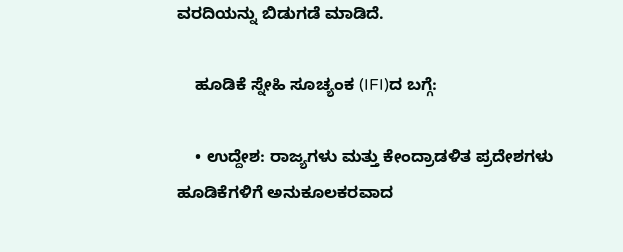ವರದಿಯನ್ನು ಬಿಡುಗಡೆ ಮಾಡಿದೆ.

    ಹೂಡಿಕೆ ಸ್ನೇಹಿ ಸೂಚ್ಯಂಕ (IFI)ದ ಬಗ್ಗೆ:

    • ಉದ್ದೇಶ: ರಾಜ್ಯಗಳು ಮತ್ತು ಕೇಂದ್ರಾಡಳಿತ ಪ್ರದೇಶಗಳು ಹೂಡಿಕೆಗಳಿಗೆ ಅನುಕೂಲಕರವಾದ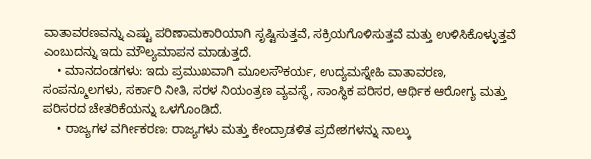ವಾತಾವರಣವನ್ನು ಎಷ್ಟು ಪರಿಣಾಮಕಾರಿಯಾಗಿ ಸೃಷ್ಟಿಸುತ್ತವೆ, ಸಕ್ರಿಯಗೊಳಿಸುತ್ತವೆ ಮತ್ತು ಉಳಿಸಿಕೊಳ್ಳುತ್ತವೆ ಎಂಬುದನ್ನು ಇದು ಮೌಲ್ಯಮಾಪನ ಮಾಡುತ್ತದೆ.
    • ಮಾನದಂಡಗಳು: ಇದು ಪ್ರಮುಖವಾಗಿ ಮೂಲಸೌಕರ್ಯ, ಉದ್ಯಮಸ್ನೇಹಿ ವಾತಾವರಣ, ಸಂಪನ್ಮೂಲಗಳು, ಸರ್ಕಾರಿ ನೀತಿ, ಸರಳ ನಿಯಂತ್ರಣ ವ್ಯವಸ್ಥೆ, ಸಾಂಸ್ಥಿಕ ಪರಿಸರ, ಆರ್ಥಿಕ ಆರೋಗ್ಯ ಮತ್ತು ಪರಿಸರದ ಚೇತರಿಕೆಯನ್ನು ಒಳಗೊಂಡಿದೆ.
    • ರಾಜ್ಯಗಳ ವರ್ಗೀಕರಣ: ರಾಜ್ಯಗಳು ಮತ್ತು ಕೇಂದ್ರಾಡಳಿತ ಪ್ರದೇಶಗಳನ್ನು ನಾಲ್ಕು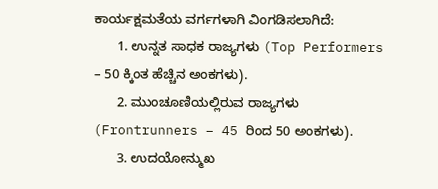ಕಾರ್ಯಕ್ಷಮತೆಯ ವರ್ಗಗಳಾಗಿ ವಿಂಗಡಿಸಲಾಗಿದೆ:
      1. ಉನ್ನತ ಸಾಧಕ ರಾಜ್ಯಗಳು (Top Performers – 50 ಕ್ಕಿಂತ ಹೆಚ್ಚಿನ ಅಂಕಗಳು).
      2. ಮುಂಚೂಣಿಯಲ್ಲಿರುವ ರಾಜ್ಯಗಳು  (Frontrunners – 45 ರಿಂದ 50 ಅಂಕಗಳು).
      3. ಉದಯೋನ್ಮುಖ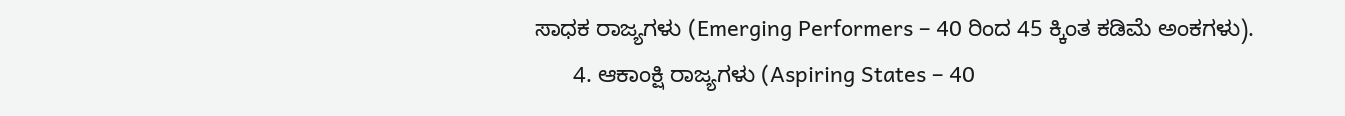ಸಾಧಕ ರಾಜ್ಯಗಳು (Emerging Performers – 40 ರಿಂದ 45 ಕ್ಕಿಂತ ಕಡಿಮೆ ಅಂಕಗಳು).
      4. ಆಕಾಂಕ್ಷಿ ರಾಜ್ಯಗಳು (Aspiring States – 40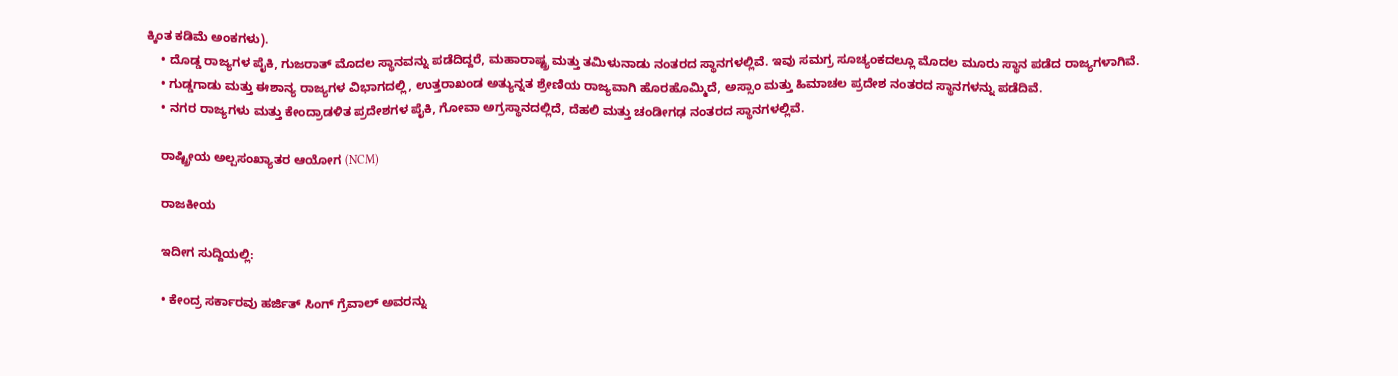ಕ್ಕಿಂತ ಕಡಿಮೆ ಅಂಕಗಳು).
    • ದೊಡ್ಡ ರಾಜ್ಯಗಳ ಪೈಕಿ, ಗುಜರಾತ್ ಮೊದಲ ಸ್ಥಾನವನ್ನು ಪಡೆದಿದ್ದರೆ, ಮಹಾರಾಷ್ಟ್ರ ಮತ್ತು ತಮಿಳುನಾಡು ನಂತರದ ಸ್ಥಾನಗಳಲ್ಲಿವೆ. ಇವು ಸಮಗ್ರ ಸೂಚ್ಯಂಕದಲ್ಲೂ ಮೊದಲ ಮೂರು ಸ್ಥಾನ ಪಡೆದ ರಾಜ್ಯಗಳಾಗಿವೆ.
    • ಗುಡ್ಡಗಾಡು ಮತ್ತು ಈಶಾನ್ಯ ರಾಜ್ಯಗಳ ವಿಭಾಗದಲ್ಲಿ, ಉತ್ತರಾಖಂಡ ಅತ್ಯುನ್ನತ ಶ್ರೇಣಿಯ ರಾಜ್ಯವಾಗಿ ಹೊರಹೊಮ್ಮಿದೆ, ಅಸ್ಸಾಂ ಮತ್ತು ಹಿಮಾಚಲ ಪ್ರದೇಶ ನಂತರದ ಸ್ಥಾನಗಳನ್ನು ಪಡೆದಿವೆ.
    • ನಗರ ರಾಜ್ಯಗಳು ಮತ್ತು ಕೇಂದ್ರಾಡಳಿತ ಪ್ರದೇಶಗಳ ಪೈಕಿ, ಗೋವಾ ಅಗ್ರಸ್ಥಾನದಲ್ಲಿದೆ, ದೆಹಲಿ ಮತ್ತು ಚಂಡೀಗಢ ನಂತರದ ಸ್ಥಾನಗಳಲ್ಲಿವೆ.

    ರಾಷ್ಟ್ರೀಯ ಅಲ್ಪಸಂಖ್ಯಾತರ ಆಯೋಗ (NCM)

    ರಾಜಕೀಯ

    ಇದೀಗ ಸುದ್ದಿಯಲ್ಲಿ:

    • ಕೇಂದ್ರ ಸರ್ಕಾರವು ಹರ್ಜಿತ್ ಸಿಂಗ್ ಗ್ರೆವಾಲ್ ಅವರನ್ನು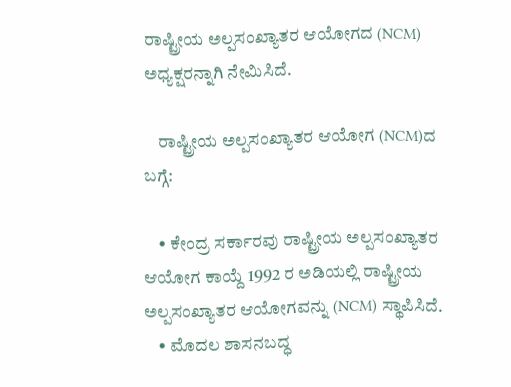ರಾಷ್ಟ್ರೀಯ ಅಲ್ಪಸಂಖ್ಯಾತರ ಆಯೋಗದ (NCM) ಅಧ್ಯಕ್ಷರನ್ನಾಗಿ ನೇಮಿಸಿದೆ.

    ರಾಷ್ಟ್ರೀಯ ಅಲ್ಪಸಂಖ್ಯಾತರ ಆಯೋಗ (NCM)ದ ಬಗ್ಗೆ:

    • ಕೇಂದ್ರ ಸರ್ಕಾರವು ರಾಷ್ಟ್ರೀಯ ಅಲ್ಪಸಂಖ್ಯಾತರ ಆಯೋಗ ಕಾಯ್ದೆ 1992 ರ ಅಡಿಯಲ್ಲಿ ರಾಷ್ಟ್ರೀಯ ಅಲ್ಪಸಂಖ್ಯಾತರ ಆಯೋಗವನ್ನು (NCM) ಸ್ಥಾಪಿಸಿದೆ.
    • ಮೊದಲ ಶಾಸನಬದ್ಧ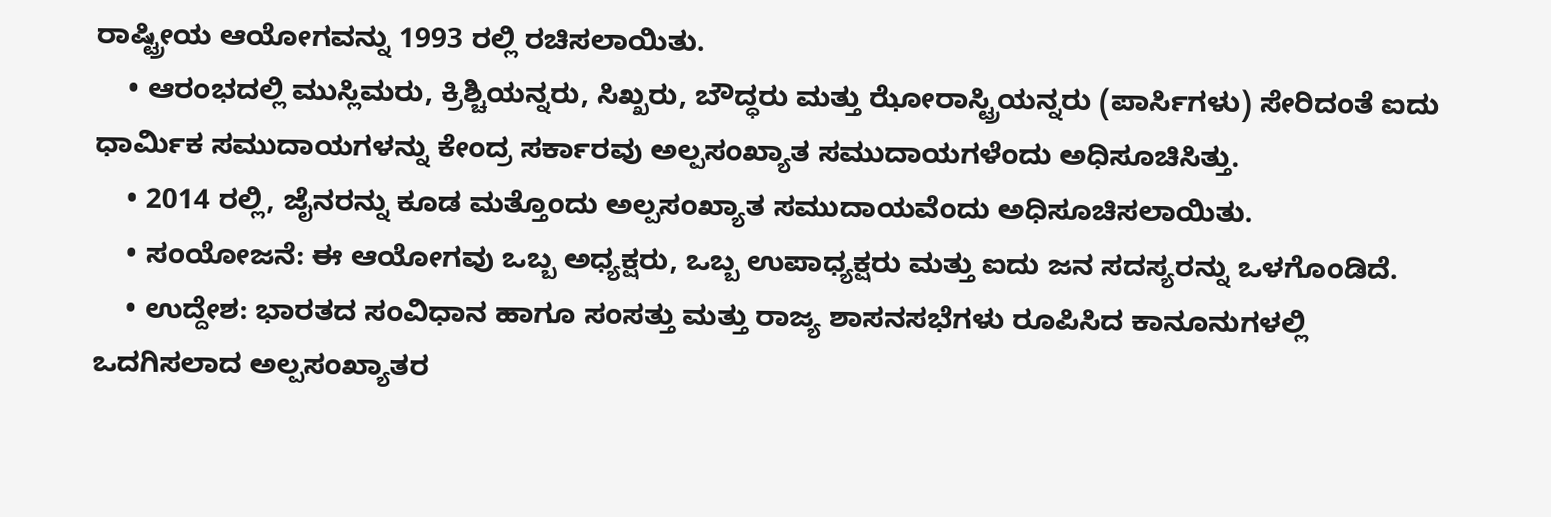ರಾಷ್ಟ್ರೀಯ ಆಯೋಗವನ್ನು 1993 ರಲ್ಲಿ ರಚಿಸಲಾಯಿತು.
    • ಆರಂಭದಲ್ಲಿ ಮುಸ್ಲಿಮರು, ಕ್ರಿಶ್ಚಿಯನ್ನರು, ಸಿಖ್ಖರು, ಬೌದ್ಧರು ಮತ್ತು ಝೋರಾಸ್ಟ್ರಿಯನ್ನರು (ಪಾರ್ಸಿಗಳು) ಸೇರಿದಂತೆ ಐದು ಧಾರ್ಮಿಕ ಸಮುದಾಯಗಳನ್ನು ಕೇಂದ್ರ ಸರ್ಕಾರವು ಅಲ್ಪಸಂಖ್ಯಾತ ಸಮುದಾಯಗಳೆಂದು ಅಧಿಸೂಚಿಸಿತ್ತು.
    • 2014 ರಲ್ಲಿ, ಜೈನರನ್ನು ಕೂಡ ಮತ್ತೊಂದು ಅಲ್ಪಸಂಖ್ಯಾತ ಸಮುದಾಯವೆಂದು ಅಧಿಸೂಚಿಸಲಾಯಿತು.
    • ಸಂಯೋಜನೆ: ಈ ಆಯೋಗವು ಒಬ್ಬ ಅಧ್ಯಕ್ಷರು, ಒಬ್ಬ ಉಪಾಧ್ಯಕ್ಷರು ಮತ್ತು ಐದು ಜನ ಸದಸ್ಯರನ್ನು ಒಳಗೊಂಡಿದೆ.
    • ಉದ್ದೇಶ: ಭಾರತದ ಸಂವಿಧಾನ ಹಾಗೂ ಸಂಸತ್ತು ಮತ್ತು ರಾಜ್ಯ ಶಾಸನಸಭೆಗಳು ರೂಪಿಸಿದ ಕಾನೂನುಗಳಲ್ಲಿ ಒದಗಿಸಲಾದ ಅಲ್ಪಸಂಖ್ಯಾತರ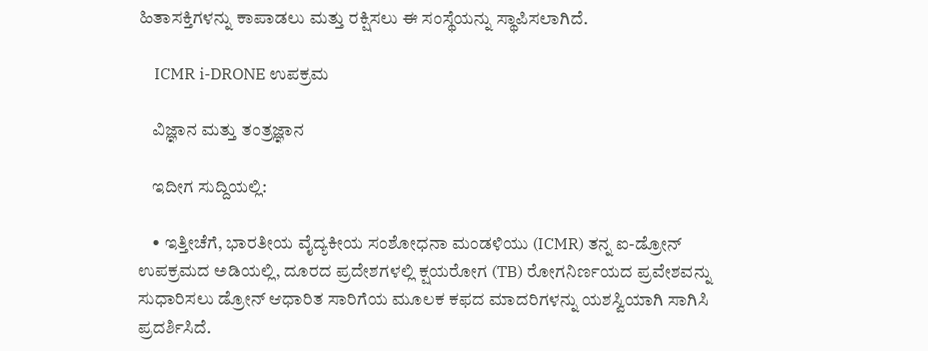ಹಿತಾಸಕ್ತಿಗಳನ್ನು ಕಾಪಾಡಲು ಮತ್ತು ರಕ್ಷಿಸಲು ಈ ಸಂಸ್ಥೆಯನ್ನು ಸ್ಥಾಪಿಸಲಾಗಿದೆ.

    ICMR i-DRONE ಉಪಕ್ರಮ

    ವಿಜ್ಞಾನ ಮತ್ತು ತಂತ್ರಜ್ಞಾನ

    ಇದೀಗ ಸುದ್ದಿಯಲ್ಲಿ:

    • ಇತ್ತೀಚೆಗೆ, ಭಾರತೀಯ ವೈದ್ಯಕೀಯ ಸಂಶೋಧನಾ ಮಂಡಳಿಯು (ICMR) ತನ್ನ ಐ-ಡ್ರೋನ್ ಉಪಕ್ರಮದ ಅಡಿಯಲ್ಲಿ, ದೂರದ ಪ್ರದೇಶಗಳಲ್ಲಿ ಕ್ಷಯರೋಗ (TB) ರೋಗನಿರ್ಣಯದ ಪ್ರವೇಶವನ್ನು ಸುಧಾರಿಸಲು ಡ್ರೋನ್ ಆಧಾರಿತ ಸಾರಿಗೆಯ ಮೂಲಕ ಕಫದ ಮಾದರಿಗಳನ್ನು ಯಶಸ್ವಿಯಾಗಿ ಸಾಗಿಸಿ ಪ್ರದರ್ಶಿಸಿದೆ.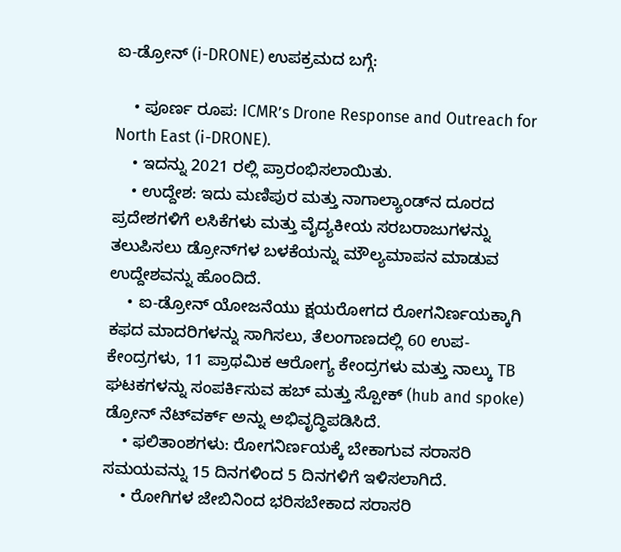ಐ-ಡ್ರೋನ್ (i-DRONE) ಉಪಕ್ರಮದ ಬಗ್ಗೆ:

    • ಪೂರ್ಣ ರೂಪ: ICMR’s Drone Response and Outreach for North East (i-DRONE).
    • ಇದನ್ನು 2021 ರಲ್ಲಿ ಪ್ರಾರಂಭಿಸಲಾಯಿತು.
    • ಉದ್ದೇಶ: ಇದು ಮಣಿಪುರ ಮತ್ತು ನಾಗಾಲ್ಯಾಂಡ್‌ನ ದೂರದ ಪ್ರದೇಶಗಳಿಗೆ ಲಸಿಕೆಗಳು ಮತ್ತು ವೈದ್ಯಕೀಯ ಸರಬರಾಜುಗಳನ್ನು ತಲುಪಿಸಲು ಡ್ರೋನ್‌ಗಳ ಬಳಕೆಯನ್ನು ಮೌಲ್ಯಮಾಪನ ಮಾಡುವ ಉದ್ದೇಶವನ್ನು ಹೊಂದಿದೆ.
    • ಐ-ಡ್ರೋನ್ ಯೋಜನೆಯು ಕ್ಷಯರೋಗದ ರೋಗನಿರ್ಣಯಕ್ಕಾಗಿ ಕಫದ ಮಾದರಿಗಳನ್ನು ಸಾಗಿಸಲು, ತೆಲಂಗಾಣದಲ್ಲಿ 60 ಉಪ-ಕೇಂದ್ರಗಳು, 11 ಪ್ರಾಥಮಿಕ ಆರೋಗ್ಯ ಕೇಂದ್ರಗಳು ಮತ್ತು ನಾಲ್ಕು TB ಘಟಕಗಳನ್ನು ಸಂಪರ್ಕಿಸುವ ಹಬ್ ಮತ್ತು ಸ್ಪೋಕ್ (hub and spoke) ಡ್ರೋನ್ ನೆಟ್‌ವರ್ಕ್ ಅನ್ನು ಅಭಿವೃದ್ಧಿಪಡಿಸಿದೆ.
    • ಫಲಿತಾಂಶಗಳು: ರೋಗನಿರ್ಣಯಕ್ಕೆ ಬೇಕಾಗುವ ಸರಾಸರಿ ಸಮಯವನ್ನು 15 ದಿನಗಳಿಂದ 5 ದಿನಗಳಿಗೆ ಇಳಿಸಲಾಗಿದೆ.
    • ರೋಗಿಗಳ ಜೇಬಿನಿಂದ ಭರಿಸಬೇಕಾದ ಸರಾಸರಿ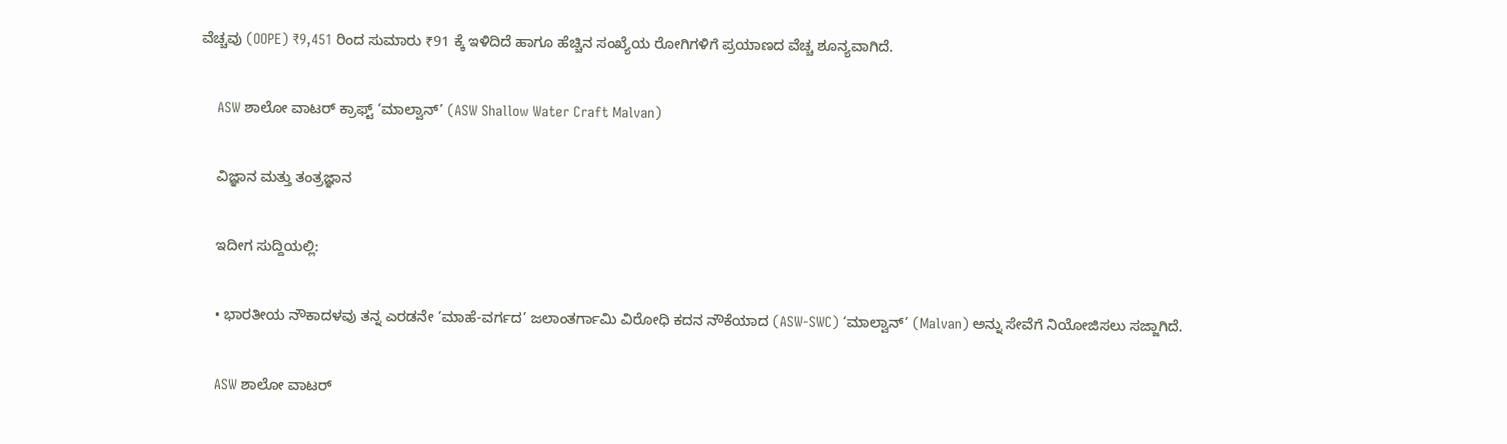ವೆಚ್ಚವು (OOPE) ₹9,451 ರಿಂದ ಸುಮಾರು ₹91 ಕ್ಕೆ ಇಳಿದಿದೆ ಹಾಗೂ ಹೆಚ್ಚಿನ ಸಂಖ್ಯೆಯ ರೋಗಿಗಳಿಗೆ ಪ್ರಯಾಣದ ವೆಚ್ಚ ಶೂನ್ಯವಾಗಿದೆ.

    ASW ಶಾಲೋ ವಾಟರ್ ಕ್ರಾಫ್ಟ್ ‘ಮಾಲ್ವಾನ್’ (ASW Shallow Water Craft Malvan)

    ವಿಜ್ಞಾನ ಮತ್ತು ತಂತ್ರಜ್ಞಾನ

    ಇದೀಗ ಸುದ್ದಿಯಲ್ಲಿ:

    • ಭಾರತೀಯ ನೌಕಾದಳವು ತನ್ನ ಎರಡನೇ ‘ಮಾಹೆ-ವರ್ಗದ’ ಜಲಾಂತರ್ಗಾಮಿ ವಿರೋಧಿ ಕದನ ನೌಕೆಯಾದ (ASW-SWC) ‘ಮಾಲ್ವಾನ್’ (Malvan) ಅನ್ನು ಸೇವೆಗೆ ನಿಯೋಜಿಸಲು ಸಜ್ಜಾಗಿದೆ.

    ASW ಶಾಲೋ ವಾಟರ್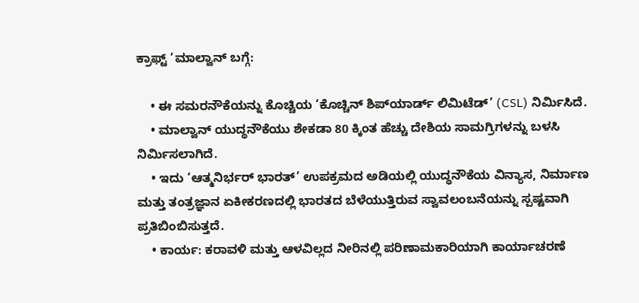ಕ್ರಾಫ್ಟ್ ‘ಮಾಲ್ವಾನ್ ಬಗ್ಗೆ:

    • ಈ ಸಮರನೌಕೆಯನ್ನು ಕೊಚ್ಚಿಯ ‘ಕೊಚ್ಚಿನ್ ಶಿಪ್‌ಯಾರ್ಡ್ ಲಿಮಿಟೆಡ್’ (CSL) ನಿರ್ಮಿಸಿದೆ.
    • ಮಾಲ್ವಾನ್ ಯುದ್ಧನೌಕೆಯು ಶೇಕಡಾ 80 ಕ್ಕಿಂತ ಹೆಚ್ಚು ದೇಶಿಯ ಸಾಮಗ್ರಿಗಳನ್ನು ಬಳಸಿ ನಿರ್ಮಿಸಲಾಗಿದೆ.
    • ಇದು ‘ಆತ್ಮನಿರ್ಭರ್ ಭಾರತ್’ ಉಪಕ್ರಮದ ಅಡಿಯಲ್ಲಿ ಯುದ್ಧನೌಕೆಯ ವಿನ್ಯಾಸ, ನಿರ್ಮಾಣ ಮತ್ತು ತಂತ್ರಜ್ಞಾನ ಏಕೀಕರಣದಲ್ಲಿ ಭಾರತದ ಬೆಳೆಯುತ್ತಿರುವ ಸ್ವಾವಲಂಬನೆಯನ್ನು ಸ್ಪಷ್ಟವಾಗಿ ಪ್ರತಿಬಿಂಬಿಸುತ್ತದೆ.
    • ಕಾರ್ಯ: ಕರಾವಳಿ ಮತ್ತು ಆಳವಿಲ್ಲದ ನೀರಿನಲ್ಲಿ ಪರಿಣಾಮಕಾರಿಯಾಗಿ ಕಾರ್ಯಾಚರಣೆ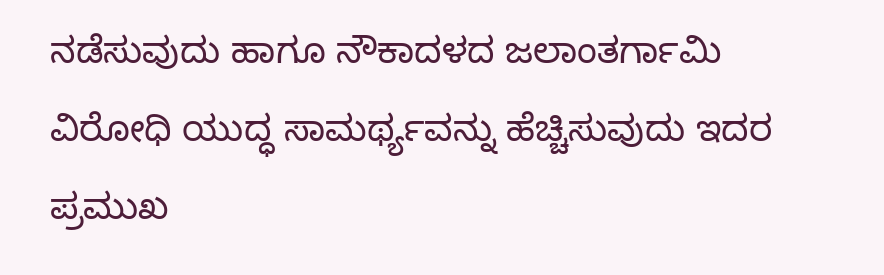ನಡೆಸುವುದು ಹಾಗೂ ನೌಕಾದಳದ ಜಲಾಂತರ್ಗಾಮಿ ವಿರೋಧಿ ಯುದ್ಧ ಸಾಮರ್ಥ್ಯವನ್ನು ಹೆಚ್ಚಿಸುವುದು ಇದರ ಪ್ರಮುಖ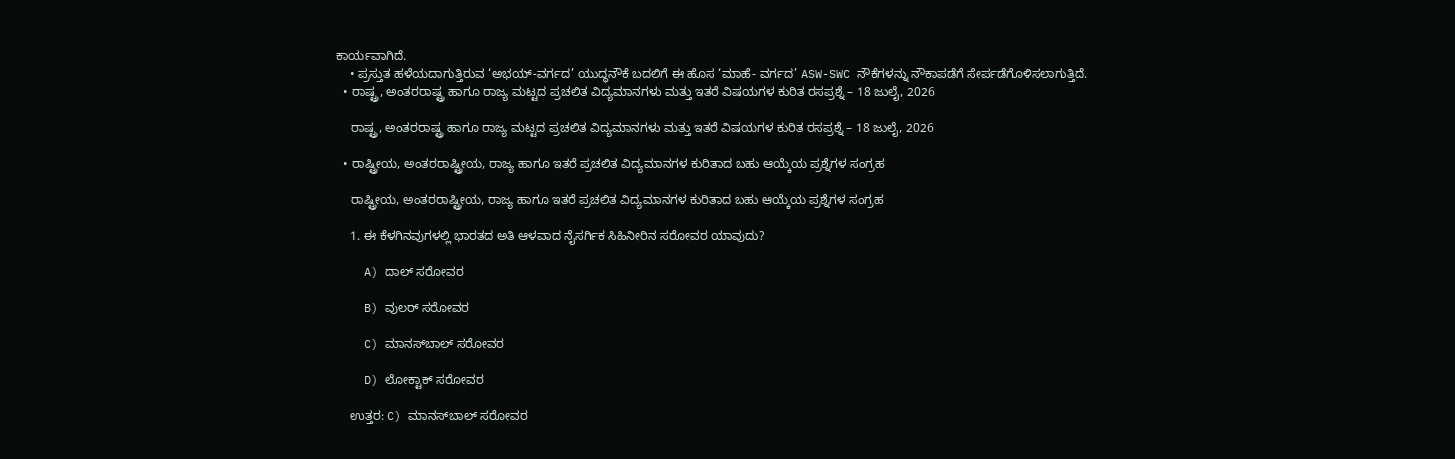ಕಾರ್ಯವಾಗಿದೆ.
    • ಪ್ರಸ್ತುತ ಹಳೆಯದಾಗುತ್ತಿರುವ ‘ಅಭಯ್-ವರ್ಗದ’ ಯುದ್ಧನೌಕೆ ಬದಲಿಗೆ ಈ ಹೊಸ ‘ಮಾಹೆ- ವರ್ಗದ’ ASW-SWC ನೌಕೆಗಳನ್ನು ನೌಕಾಪಡೆಗೆ ಸೇರ್ಪಡೆಗೊಳಿಸಲಾಗುತ್ತಿದೆ.
  • ರಾಷ್ಟ್ರ, ಅಂತರರಾಷ್ಟ್ರ ಹಾಗೂ ರಾಜ್ಯ ಮಟ್ಟದ ಪ್ರಚಲಿತ ವಿದ್ಯಮಾನಗಳು ಮತ್ತು ಇತರೆ ವಿಷಯಗಳ ಕುರಿತ ರಸಪ್ರಶ್ನೆ – 18 ಜುಲೈ, 2026

    ರಾಷ್ಟ್ರ, ಅಂತರರಾಷ್ಟ್ರ ಹಾಗೂ ರಾಜ್ಯ ಮಟ್ಟದ ಪ್ರಚಲಿತ ವಿದ್ಯಮಾನಗಳು ಮತ್ತು ಇತರೆ ವಿಷಯಗಳ ಕುರಿತ ರಸಪ್ರಶ್ನೆ – 18 ಜುಲೈ, 2026

  • ರಾಷ್ಟ್ರೀಯ, ಅಂತರರಾಷ್ಟ್ರೀಯ, ರಾಜ್ಯ ಹಾಗೂ ಇತರೆ ಪ್ರಚಲಿತ ವಿದ್ಯಮಾನಗಳ ಕುರಿತಾದ ಬಹು ಆಯ್ಕೆಯ ಪ್ರಶ್ನೆಗಳ ಸಂಗ್ರಹ

    ರಾಷ್ಟ್ರೀಯ, ಅಂತರರಾಷ್ಟ್ರೀಯ, ರಾಜ್ಯ ಹಾಗೂ ಇತರೆ ಪ್ರಚಲಿತ ವಿದ್ಯಮಾನಗಳ ಕುರಿತಾದ ಬಹು ಆಯ್ಕೆಯ ಪ್ರಶ್ನೆಗಳ ಸಂಗ್ರಹ

    1. ಈ ಕೆಳಗಿನವುಗಳಲ್ಲಿ ಭಾರತದ ಅತಿ ಆಳವಾದ ನೈಸರ್ಗಿಕ ಸಿಹಿನೀರಿನ ಸರೋವರ ಯಾವುದು?

    A) ದಾಲ್ ಸರೋವರ

    B) ವುಲರ್ ಸರೋವರ

    C) ಮಾನಸ್‌ಬಾಲ್ ಸರೋವರ

    D) ಲೋಕ್ಟಾಕ್ ಸರೋವರ

    ಉತ್ತರ: C) ಮಾನಸ್‌ಬಾಲ್ ಸರೋವರ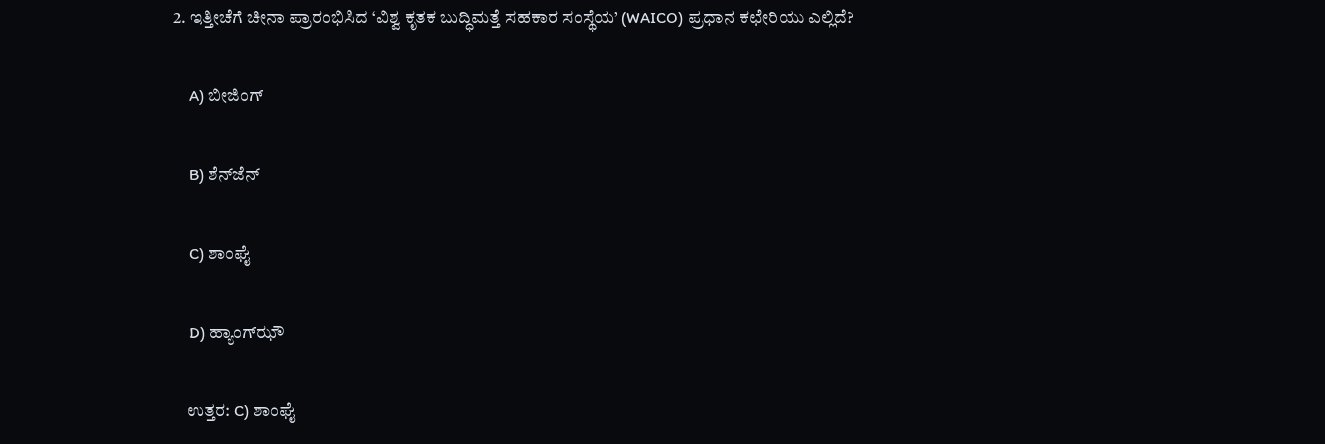2. ಇತ್ತೀಚೆಗೆ ಚೀನಾ ಪ್ರಾರಂಭಿಸಿದ ‘ವಿಶ್ವ ಕೃತಕ ಬುದ್ಧಿಮತ್ತೆ ಸಹಕಾರ ಸಂಸ್ಥೆಯ’ (WAICO) ಪ್ರಧಾನ ಕಛೇರಿಯು ಎಲ್ಲಿದೆ?

    A) ಬೀಜಿಂಗ್

    B) ಶೆನ್‌ಜೆನ್

    C) ಶಾಂಘೈ

    D) ಹ್ಯಾಂಗ್‌ಝೌ

    ಉತ್ತರ: C) ಶಾಂಘೈ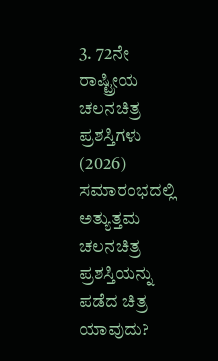3. 72ನೇ ರಾಷ್ಟ್ರೀಯ ಚಲನಚಿತ್ರ ಪ್ರಶಸ್ತಿಗಳು (2026) ಸಮಾರಂಭದಲ್ಲಿ ಅತ್ಯುತ್ತಮ ಚಲನಚಿತ್ರ ಪ್ರಶಸ್ತಿಯನ್ನು ಪಡೆದ ಚಿತ್ರ ಯಾವುದು?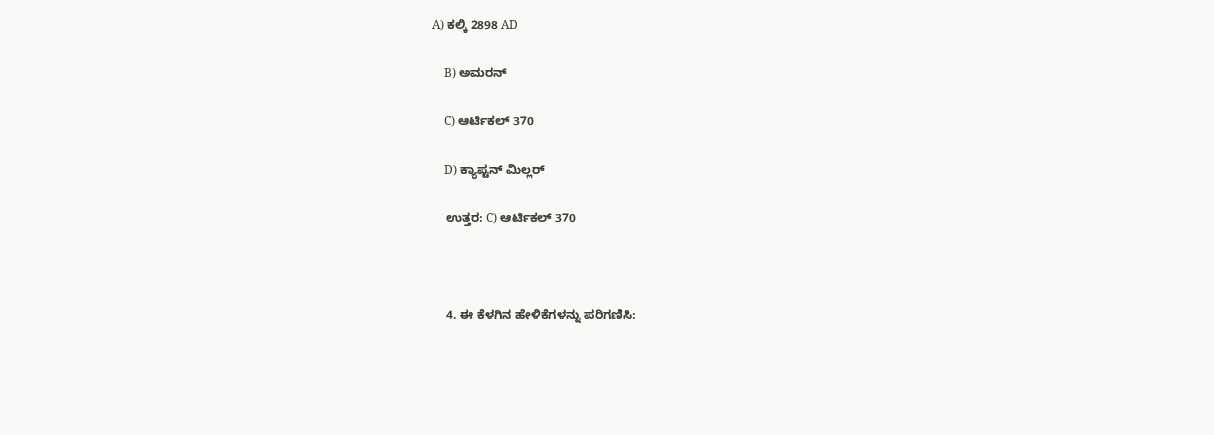A) ಕಲ್ಕಿ 2898 AD

    B) ಅಮರನ್

    C) ಆರ್ಟಿಕಲ್ 370

    D) ಕ್ಯಾಪ್ಟನ್ ಮಿಲ್ಲರ್

    ಉತ್ತರ: C) ಆರ್ಟಿಕಲ್ 370



    4. ಈ ಕೆಳಗಿನ ಹೇಳಿಕೆಗಳನ್ನು ಪರಿಗಣಿಸಿ: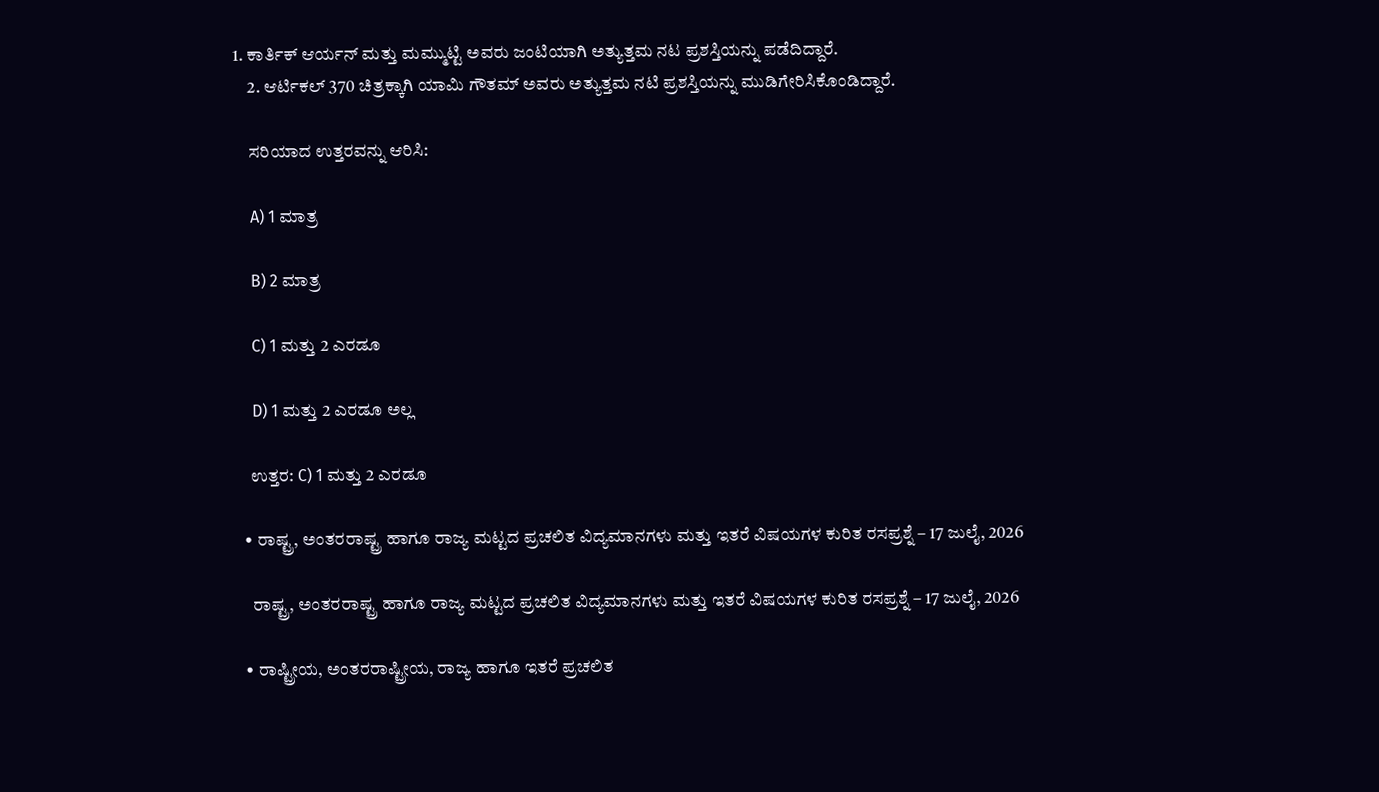1. ಕಾರ್ತಿಕ್ ಆರ್ಯನ್ ಮತ್ತು ಮಮ್ಮುಟ್ಟಿ ಅವರು ಜಂಟಿಯಾಗಿ ಅತ್ಯುತ್ತಮ ನಟ ಪ್ರಶಸ್ತಿಯನ್ನು ಪಡೆದಿದ್ದಾರೆ.
    2. ಆರ್ಟಿಕಲ್ 370 ಚಿತ್ರಕ್ಕಾಗಿ ಯಾಮಿ ಗೌತಮ್ ಅವರು ಅತ್ಯುತ್ತಮ ನಟಿ ಪ್ರಶಸ್ತಿಯನ್ನು ಮುಡಿಗೇರಿಸಿಕೊಂಡಿದ್ದಾರೆ.

    ಸರಿಯಾದ ಉತ್ತರವನ್ನು ಆರಿಸಿ:

    A) 1 ಮಾತ್ರ

    B) 2 ಮಾತ್ರ

    C) 1 ಮತ್ತು 2 ಎರಡೂ

    D) 1 ಮತ್ತು 2 ಎರಡೂ ಅಲ್ಲ

    ಉತ್ತರ: C) 1 ಮತ್ತು 2 ಎರಡೂ

  • ರಾಷ್ಟ್ರ, ಅಂತರರಾಷ್ಟ್ರ ಹಾಗೂ ರಾಜ್ಯ ಮಟ್ಟದ ಪ್ರಚಲಿತ ವಿದ್ಯಮಾನಗಳು ಮತ್ತು ಇತರೆ ವಿಷಯಗಳ ಕುರಿತ ರಸಪ್ರಶ್ನೆ – 17 ಜುಲೈ, 2026

    ರಾಷ್ಟ್ರ, ಅಂತರರಾಷ್ಟ್ರ ಹಾಗೂ ರಾಜ್ಯ ಮಟ್ಟದ ಪ್ರಚಲಿತ ವಿದ್ಯಮಾನಗಳು ಮತ್ತು ಇತರೆ ವಿಷಯಗಳ ಕುರಿತ ರಸಪ್ರಶ್ನೆ – 17 ಜುಲೈ, 2026

  • ರಾಷ್ಟ್ರೀಯ, ಅಂತರರಾಷ್ಟ್ರೀಯ, ರಾಜ್ಯ ಹಾಗೂ ಇತರೆ ಪ್ರಚಲಿತ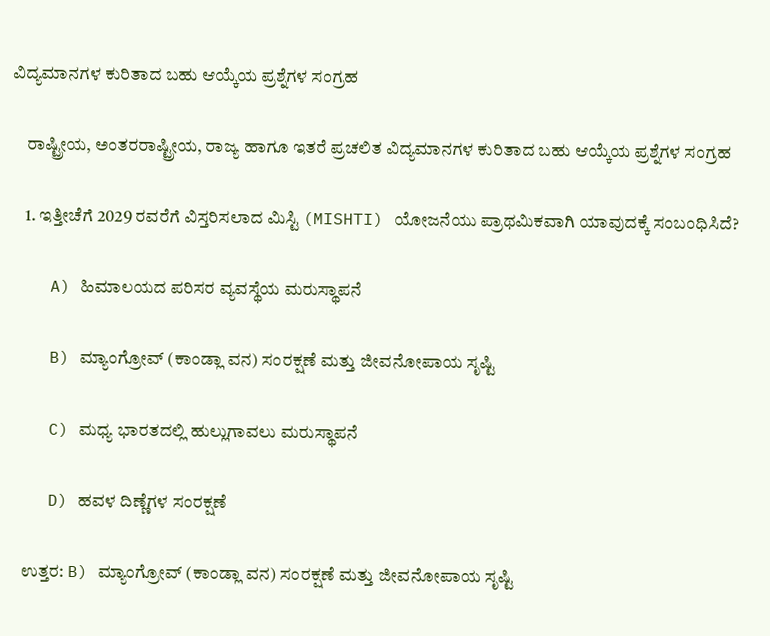ವಿದ್ಯಮಾನಗಳ ಕುರಿತಾದ ಬಹು ಆಯ್ಕೆಯ ಪ್ರಶ್ನೆಗಳ ಸಂಗ್ರಹ

    ರಾಷ್ಟ್ರೀಯ, ಅಂತರರಾಷ್ಟ್ರೀಯ, ರಾಜ್ಯ ಹಾಗೂ ಇತರೆ ಪ್ರಚಲಿತ ವಿದ್ಯಮಾನಗಳ ಕುರಿತಾದ ಬಹು ಆಯ್ಕೆಯ ಪ್ರಶ್ನೆಗಳ ಸಂಗ್ರಹ

    1. ಇತ್ತೀಚೆಗೆ 2029 ರವರೆಗೆ ವಿಸ್ತರಿಸಲಾದ ಮಿಸ್ಟಿ (MISHTI) ಯೋಜನೆಯು ಪ್ರಾಥಮಿಕವಾಗಿ ಯಾವುದಕ್ಕೆ ಸಂಬಂಧಿಸಿದೆ?

    A) ಹಿಮಾಲಯದ ಪರಿಸರ ವ್ಯವಸ್ಥೆಯ ಮರುಸ್ಥಾಪನೆ

    B) ಮ್ಯಾಂಗ್ರೋವ್ (ಕಾಂಡ್ಲಾ ವನ) ಸಂರಕ್ಷಣೆ ಮತ್ತು ಜೀವನೋಪಾಯ ಸೃಷ್ಟಿ

    C) ಮಧ್ಯ ಭಾರತದಲ್ಲಿ ಹುಲ್ಲುಗಾವಲು ಮರುಸ್ಥಾಪನೆ

    D) ಹವಳ ದಿಣ್ಣೆಗಳ ಸಂರಕ್ಷಣೆ

    ಉತ್ತರ: B) ಮ್ಯಾಂಗ್ರೋವ್ (ಕಾಂಡ್ಲಾ ವನ) ಸಂರಕ್ಷಣೆ ಮತ್ತು ಜೀವನೋಪಾಯ ಸೃಷ್ಟಿ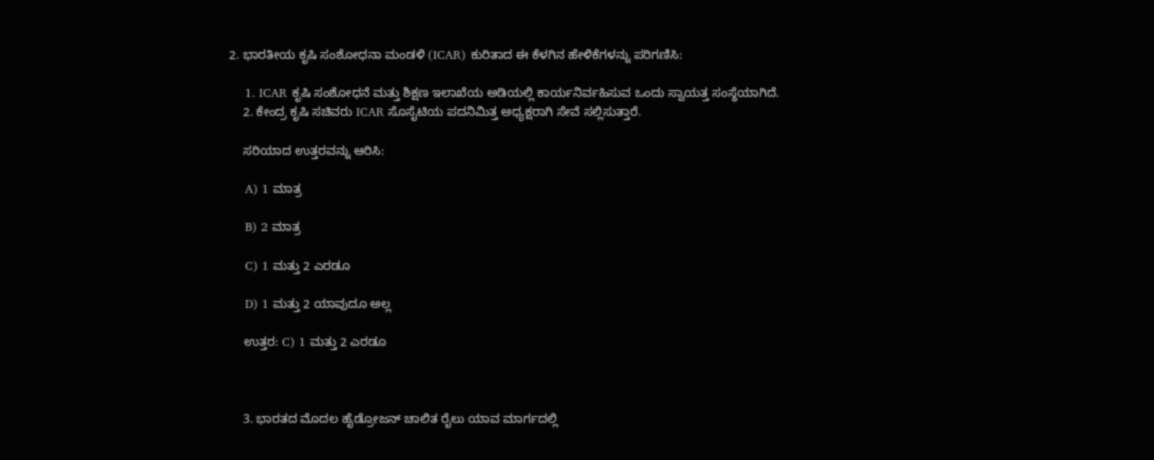2. ಭಾರತೀಯ ಕೃಷಿ ಸಂಶೋಧನಾ ಮಂಡಳಿ (ICAR) ಕುರಿತಾದ ಈ ಕೆಳಗಿನ ಹೇಳಿಕೆಗಳನ್ನು ಪರಿಗಣಿಸಿ:

    1. ICAR ಕೃಷಿ ಸಂಶೋಧನೆ ಮತ್ತು ಶಿಕ್ಷಣ ಇಲಾಖೆಯ ಅಡಿಯಲ್ಲಿ ಕಾರ್ಯನಿರ್ವಹಿಸುವ ಒಂದು ಸ್ವಾಯತ್ತ ಸಂಸ್ಥೆಯಾಗಿದೆ.
    2. ಕೇಂದ್ರ ಕೃಷಿ ಸಚಿವರು ICAR ಸೊಸೈಟಿಯ ಪದನಿಮಿತ್ತ ಅಧ್ಯಕ್ಷರಾಗಿ ಸೇವೆ ಸಲ್ಲಿಸುತ್ತಾರೆ.

    ಸರಿಯಾದ ಉತ್ತರವನ್ನು ಆರಿಸಿ:

    A) 1 ಮಾತ್ರ

    B) 2 ಮಾತ್ರ

    C) 1 ಮತ್ತು 2 ಎರಡೂ

    D) 1 ಮತ್ತು 2 ಯಾವುದೂ ಅಲ್ಲ

    ಉತ್ತರ: C) 1 ಮತ್ತು 2 ಎರಡೂ



    3. ಭಾರತದ ಮೊದಲ ಹೈಡ್ರೋಜನ್ ಚಾಲಿತ ರೈಲು ಯಾವ ಮಾರ್ಗದಲ್ಲಿ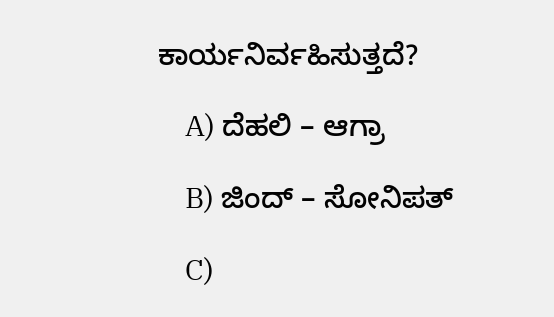ಕಾರ್ಯನಿರ್ವಹಿಸುತ್ತದೆ?

    A) ದೆಹಲಿ – ಆಗ್ರಾ

    B) ಜಿಂದ್ – ಸೋನಿಪತ್

    C)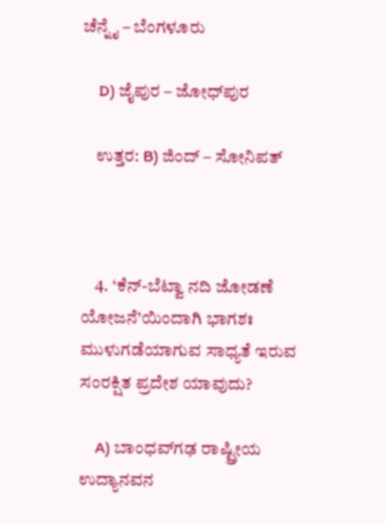ಚೆನ್ನೈ – ಬೆಂಗಳೂರು

    D) ಜೈಪುರ – ಜೋಧ್‌ಪುರ

    ಉತ್ತರ: B) ಜಿಂದ್ – ಸೋನಿಪತ್



    4. ‘ಕೆನ್-ಬೆಟ್ವಾ ನದಿ ಜೋಡಣೆ ಯೋಜನೆ’ಯಿಂದಾಗಿ ಭಾಗಶಃ ಮುಳುಗಡೆಯಾಗುವ ಸಾಧ್ಯತೆ ಇರುವ ಸಂರಕ್ಷಿತ ಪ್ರದೇಶ ಯಾವುದು?

    A) ಬಾಂಧವ್‌ಗಢ ರಾಷ್ಟ್ರೀಯ ಉದ್ಯಾನವನ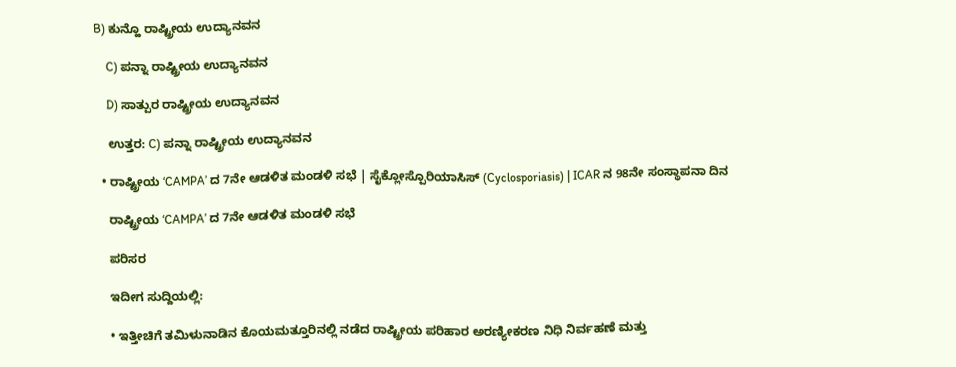B) ಕುನ್ಹೊ ರಾಷ್ಟ್ರೀಯ ಉದ್ಯಾನವನ

    C) ಪನ್ನಾ ರಾಷ್ಟ್ರೀಯ ಉದ್ಯಾನವನ

    D) ಸಾತ್ಪುರ ರಾಷ್ಟ್ರೀಯ ಉದ್ಯಾನವನ

    ಉತ್ತರ: C) ಪನ್ನಾ ರಾಷ್ಟ್ರೀಯ ಉದ್ಯಾನವನ

  • ರಾಷ್ಟ್ರೀಯ ‘CAMPA’ ದ 7ನೇ ಆಡಳಿತ ಮಂಡಳಿ ಸಭೆ | ಸೈಕ್ಲೋಸ್ಪೊರಿಯಾಸಿಸ್ (Cyclosporiasis) | ICAR ನ 98ನೇ ಸಂಸ್ಥಾಪನಾ ದಿನ

    ರಾಷ್ಟ್ರೀಯ ‘CAMPA’ ದ 7ನೇ ಆಡಳಿತ ಮಂಡಳಿ ಸಭೆ

    ಪರಿಸರ

    ಇದೀಗ ಸುದ್ದಿಯಲ್ಲಿ:

    • ಇತ್ತೀಚಿಗೆ ತಮಿಳುನಾಡಿನ ಕೊಯಮತ್ತೂರಿನಲ್ಲಿ ನಡೆದ ರಾಷ್ಟ್ರೀಯ ಪರಿಹಾರ ಅರಣ್ಯೀಕರಣ ನಿಧಿ ನಿರ್ವಹಣೆ ಮತ್ತು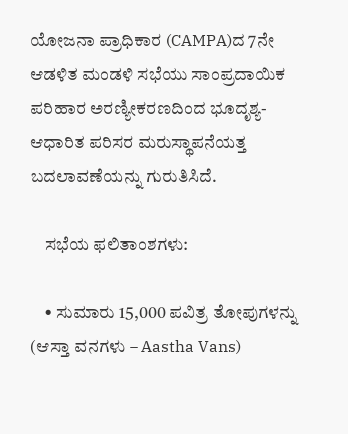ಯೋಜನಾ ಪ್ರಾಧಿಕಾರ (CAMPA)ದ 7ನೇ ಆಡಳಿತ ಮಂಡಳಿ ಸಭೆಯು ಸಾಂಪ್ರದಾಯಿಕ ಪರಿಹಾರ ಅರಣ್ಯೀಕರಣದಿಂದ ಭೂದೃಶ್ಯ-ಆಧಾರಿತ ಪರಿಸರ ಮರುಸ್ಥಾಪನೆಯತ್ತ ಬದಲಾವಣೆಯನ್ನು ಗುರುತಿಸಿದೆ.

    ಸಭೆಯ ಫಲಿತಾಂಶಗಳು:

    • ಸುಮಾರು 15,000 ಪವಿತ್ರ ತೋಪುಗಳನ್ನು (ಆಸ್ತಾ ವನಗಳು – Aastha Vans)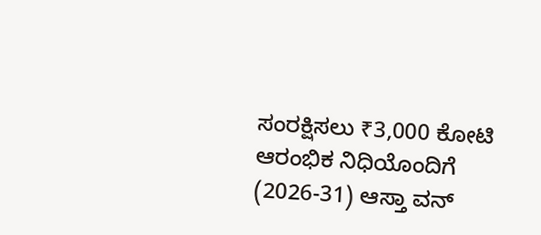ಸಂರಕ್ಷಿಸಲು ₹3,000 ಕೋಟಿ ಆರಂಭಿಕ ನಿಧಿಯೊಂದಿಗೆ (2026-31) ಆಸ್ತಾ ವನ್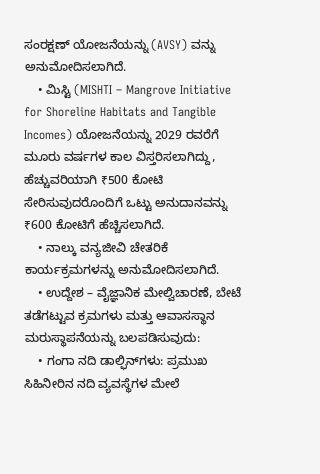ಸಂರಕ್ಷಣ್ ಯೋಜನೆಯನ್ನು (AVSY) ವನ್ನು ಅನುಮೋದಿಸಲಾಗಿದೆ.
    • ಮಿಸ್ಟಿ (MISHTI – Mangrove Initiative for Shoreline Habitats and Tangible Incomes) ಯೋಜನೆಯನ್ನು 2029 ರವರೆಗೆ ಮೂರು ವರ್ಷಗಳ ಕಾಲ ವಿಸ್ತರಿಸಲಾಗಿದ್ದು, ಹೆಚ್ಚುವರಿಯಾಗಿ ₹500 ಕೋಟಿ ಸೇರಿಸುವುದರೊಂದಿಗೆ ಒಟ್ಟು ಅನುದಾನವನ್ನು ₹600 ಕೋಟಿಗೆ ಹೆಚ್ಚಿಸಲಾಗಿದೆ.
    • ನಾಲ್ಕು ವನ್ಯಜೀವಿ ಚೇತರಿಕೆ ಕಾರ್ಯಕ್ರಮಗಳನ್ನು ಅನುಮೋದಿಸಲಾಗಿದೆ.
    • ಉದ್ದೇಶ – ವೈಜ್ಞಾನಿಕ ಮೇಲ್ವಿಚಾರಣೆ, ಬೇಟೆ ತಡೆಗಟ್ಟುವ ಕ್ರಮಗಳು ಮತ್ತು ಆವಾಸಸ್ಥಾನ ಮರುಸ್ಥಾಪನೆಯನ್ನು ಬಲಪಡಿಸುವುದು:
    • ಗಂಗಾ ನದಿ ಡಾಲ್ಫಿನ್‌ಗಳು: ಪ್ರಮುಖ ಸಿಹಿನೀರಿನ ನದಿ ವ್ಯವಸ್ಥೆಗಳ ಮೇಲೆ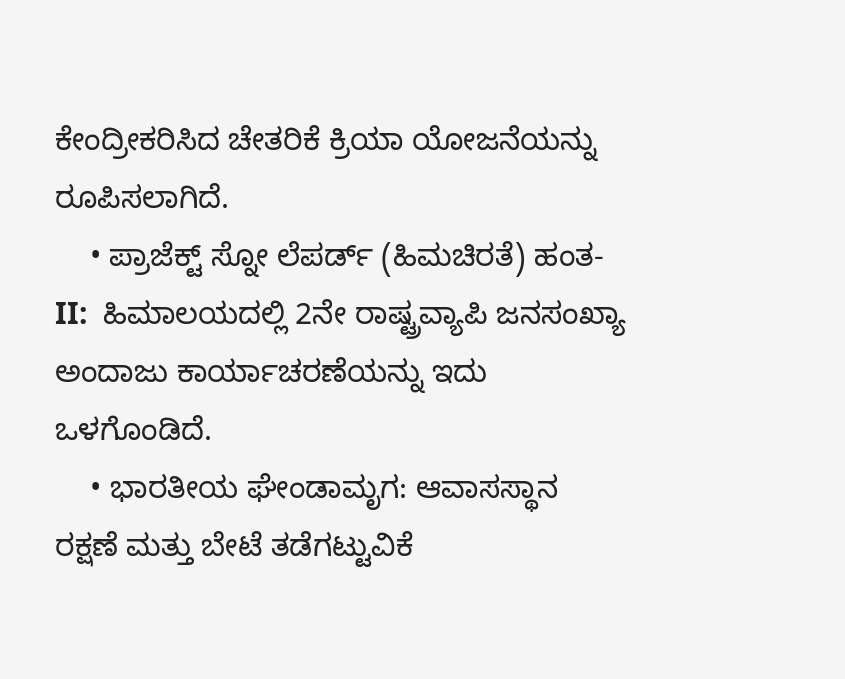ಕೇಂದ್ರೀಕರಿಸಿದ ಚೇತರಿಕೆ ಕ್ರಿಯಾ ಯೋಜನೆಯನ್ನು ರೂಪಿಸಲಾಗಿದೆ.
    • ಪ್ರಾಜೆಕ್ಟ್ ಸ್ನೋ ಲೆಪರ್ಡ್ (ಹಿಮಚಿರತೆ) ಹಂತ-II:  ಹಿಮಾಲಯದಲ್ಲಿ 2ನೇ ರಾಷ್ಟ್ರವ್ಯಾಪಿ ಜನಸಂಖ್ಯಾ ಅಂದಾಜು ಕಾರ್ಯಾಚರಣೆಯನ್ನು ಇದು ಒಳಗೊಂಡಿದೆ.
    • ಭಾರತೀಯ ಘೇಂಡಾಮೃಗ: ಆವಾಸಸ್ಥಾನ ರಕ್ಷಣೆ ಮತ್ತು ಬೇಟೆ ತಡೆಗಟ್ಟುವಿಕೆ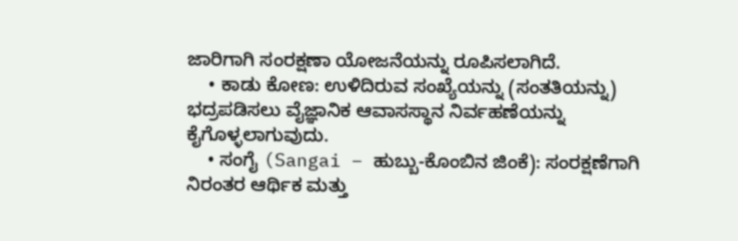ಜಾರಿಗಾಗಿ ಸಂರಕ್ಷಣಾ ಯೋಜನೆಯನ್ನು ರೂಪಿಸಲಾಗಿದೆ.
    • ಕಾಡು ಕೋಣ: ಉಳಿದಿರುವ ಸಂಖ್ಯೆಯನ್ನು (ಸಂತತಿಯನ್ನು) ಭದ್ರಪಡಿಸಲು ವೈಜ್ಞಾನಿಕ ಆವಾಸಸ್ಥಾನ ನಿರ್ವಹಣೆಯನ್ನು ಕೈಗೊಳ್ಳಲಾಗುವುದು.
    • ಸಂಗೈ (Sangai – ಹುಬ್ಬು-ಕೊಂಬಿನ ಜಿಂಕೆ): ಸಂರಕ್ಷಣೆಗಾಗಿ ನಿರಂತರ ಆರ್ಥಿಕ ಮತ್ತು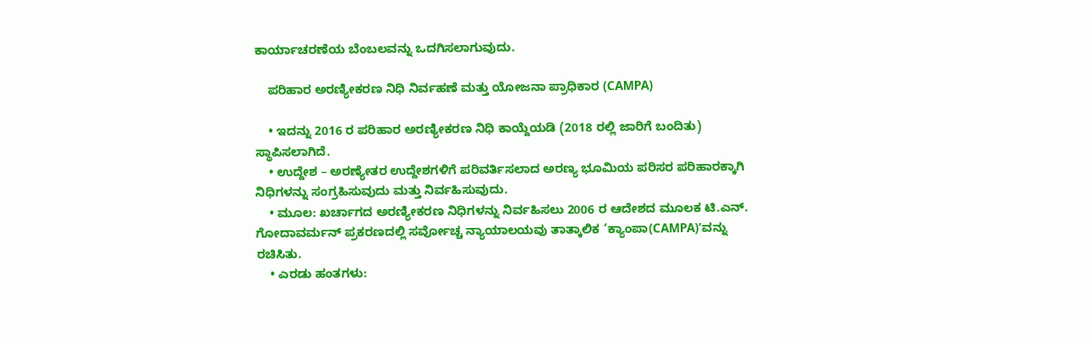ಕಾರ್ಯಾಚರಣೆಯ ಬೆಂಬಲವನ್ನು ಒದಗಿಸಲಾಗುವುದು.

    ಪರಿಹಾರ ಅರಣ್ಯೀಕರಣ ನಿಧಿ ನಿರ್ವಹಣೆ ಮತ್ತು ಯೋಜನಾ ಪ್ರಾಧಿಕಾರ (CAMPA)

    • ಇದನ್ನು 2016 ರ ಪರಿಹಾರ ಅರಣ್ಯೀಕರಣ ನಿಧಿ ಕಾಯ್ದೆಯಡಿ (2018 ರಲ್ಲಿ ಜಾರಿಗೆ ಬಂದಿತು) ಸ್ಥಾಪಿಸಲಾಗಿದೆ.
    • ಉದ್ದೇಶ – ಅರಣ್ಯೇತರ ಉದ್ದೇಶಗಳಿಗೆ ಪರಿವರ್ತಿಸಲಾದ ಅರಣ್ಯ ಭೂಮಿಯ ಪರಿಸರ ಪರಿಹಾರಕ್ಕಾಗಿ ನಿಧಿಗಳನ್ನು ಸಂಗ್ರಹಿಸುವುದು ಮತ್ತು ನಿರ್ವಹಿಸುವುದು.
    • ಮೂಲ: ಖರ್ಚಾಗದ ಅರಣ್ಯೀಕರಣ ನಿಧಿಗಳನ್ನು ನಿರ್ವಹಿಸಲು 2006 ರ ಆದೇಶದ ಮೂಲಕ ಟಿ.ಎನ್. ಗೋದಾವರ್ಮನ್ ಪ್ರಕರಣದಲ್ಲಿ ಸರ್ವೋಚ್ಚ ನ್ಯಾಯಾಲಯವು ತಾತ್ಕಾಲಿಕ ‘ಕ್ಯಾಂಪಾ(CAMPA)’ವನ್ನು ರಚಿಸಿತು.
    • ಎರಡು ಹಂತಗಳು: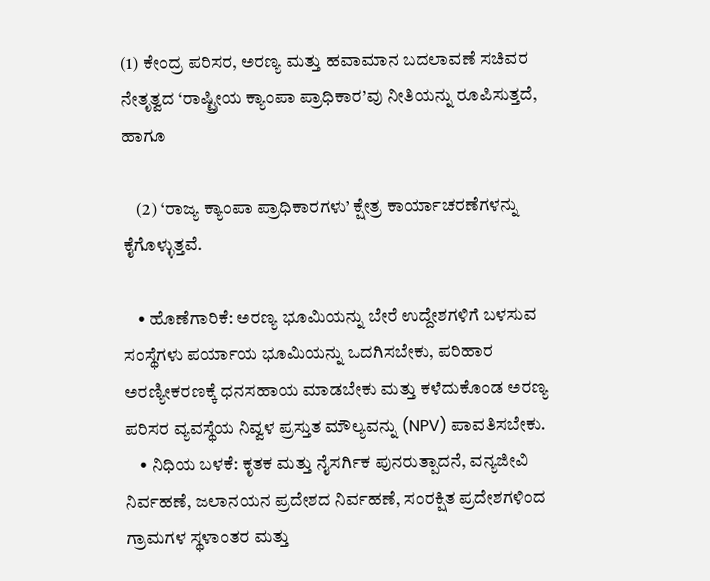(1) ಕೇಂದ್ರ ಪರಿಸರ, ಅರಣ್ಯ ಮತ್ತು ಹವಾಮಾನ ಬದಲಾವಣೆ ಸಚಿವರ ನೇತೃತ್ವದ ‘ರಾಷ್ಟ್ರೀಯ ಕ್ಯಾಂಪಾ ಪ್ರಾಧಿಕಾರ’ವು ನೀತಿಯನ್ನು ರೂಪಿಸುತ್ತದೆ, ಹಾಗೂ

    (2) ‘ರಾಜ್ಯ ಕ್ಯಾಂಪಾ ಪ್ರಾಧಿಕಾರಗಳು’ ಕ್ಷೇತ್ರ ಕಾರ್ಯಾಚರಣೆಗಳನ್ನು ಕೈಗೊಳ್ಳುತ್ತವೆ.

    • ಹೊಣೆಗಾರಿಕೆ: ಅರಣ್ಯ ಭೂಮಿಯನ್ನು ಬೇರೆ ಉದ್ದೇಶಗಳಿಗೆ ಬಳಸುವ ಸಂಸ್ಥೆಗಳು ಪರ್ಯಾಯ ಭೂಮಿಯನ್ನು ಒದಗಿಸಬೇಕು, ಪರಿಹಾರ ಅರಣ್ಯೀಕರಣಕ್ಕೆ ಧನಸಹಾಯ ಮಾಡಬೇಕು ಮತ್ತು ಕಳೆದುಕೊಂಡ ಅರಣ್ಯ ಪರಿಸರ ವ್ಯವಸ್ಥೆಯ ನಿವ್ವಳ ಪ್ರಸ್ತುತ ಮೌಲ್ಯವನ್ನು (NPV) ಪಾವತಿಸಬೇಕು.
    • ನಿಧಿಯ ಬಳಕೆ: ಕೃತಕ ಮತ್ತು ನೈಸರ್ಗಿಕ ಪುನರುತ್ಪಾದನೆ, ವನ್ಯಜೀವಿ ನಿರ್ವಹಣೆ, ಜಲಾನಯನ ಪ್ರದೇಶದ ನಿರ್ವಹಣೆ, ಸಂರಕ್ಷಿತ ಪ್ರದೇಶಗಳಿಂದ ಗ್ರಾಮಗಳ ಸ್ಥಳಾಂತರ ಮತ್ತು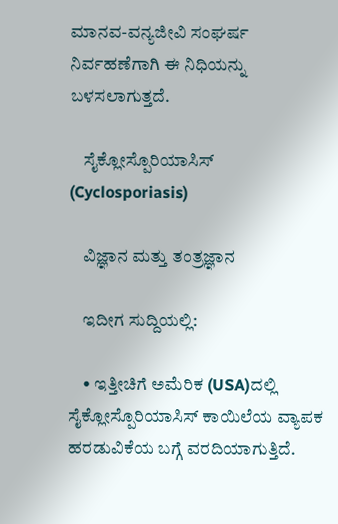ಮಾನವ-ವನ್ಯಜೀವಿ ಸಂಘರ್ಷ ನಿರ್ವಹಣೆಗಾಗಿ ಈ ನಿಧಿಯನ್ನು ಬಳಸಲಾಗುತ್ತದೆ.

    ಸೈಕ್ಲೋಸ್ಪೊರಿಯಾಸಿಸ್ (Cyclosporiasis)

    ವಿಜ್ಞಾನ ಮತ್ತು ತಂತ್ರಜ್ಞಾನ

    ಇದೀಗ ಸುದ್ದಿಯಲ್ಲಿ:

    • ಇತ್ತೀಚಿಗೆ ಅಮೆರಿಕ (USA)ದಲ್ಲಿ ಸೈಕ್ಲೋಸ್ಪೊರಿಯಾಸಿಸ್ ಕಾಯಿಲೆಯ ವ್ಯಾಪಕ ಹರಡುವಿಕೆಯ ಬಗ್ಗೆ ವರದಿಯಾಗುತ್ತಿದೆ.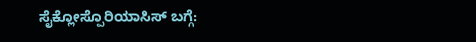ಸೈಕ್ಲೋಸ್ಪೊರಿಯಾಸಿಸ್ ಬಗ್ಗೆ: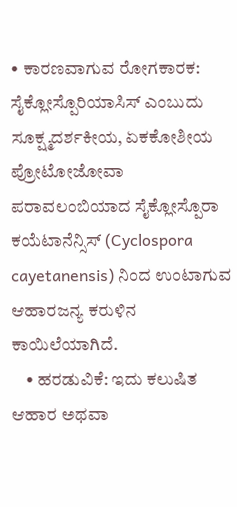• ಕಾರಣವಾಗುವ ರೋಗಕಾರಕ: ಸೈಕ್ಲೋಸ್ಪೊರಿಯಾಸಿಸ್ ಎಂಬುದು ಸೂಕ್ಷ್ಮದರ್ಶಕೀಯ, ಏಕಕೋಶೀಯ ಪ್ರೋಟೋಜೋವಾ ಪರಾವಲಂಬಿಯಾದ ಸೈಕ್ಲೋಸ್ಪೊರಾ ಕಯೆಟಾನೆನ್ಸಿಸ್ (Cyclospora cayetanensis) ನಿಂದ ಉಂಟಾಗುವ ಆಹಾರಜನ್ಯ ಕರುಳಿನ ಕಾಯಿಲೆಯಾಗಿದೆ.
    • ಹರಡುವಿಕೆ: ಇದು ಕಲುಷಿತ ಆಹಾರ ಅಥವಾ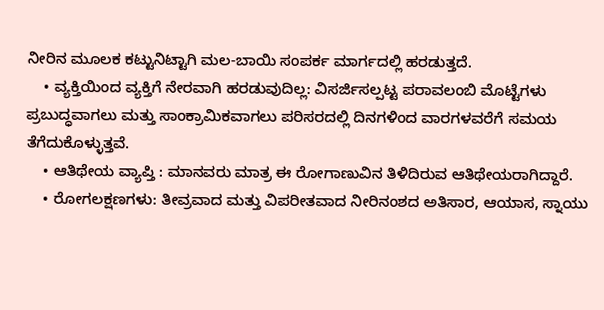ನೀರಿನ ಮೂಲಕ ಕಟ್ಟುನಿಟ್ಟಾಗಿ ಮಲ-ಬಾಯಿ ಸಂಪರ್ಕ ಮಾರ್ಗದಲ್ಲಿ ಹರಡುತ್ತದೆ.
    • ವ್ಯಕ್ತಿಯಿಂದ ವ್ಯಕ್ತಿಗೆ ನೇರವಾಗಿ ಹರಡುವುದಿಲ್ಲ: ವಿಸರ್ಜಿಸಲ್ಪಟ್ಟ ಪರಾವಲಂಬಿ ಮೊಟ್ಟೆಗಳು ಪ್ರಬುದ್ಧವಾಗಲು ಮತ್ತು ಸಾಂಕ್ರಾಮಿಕವಾಗಲು ಪರಿಸರದಲ್ಲಿ ದಿನಗಳಿಂದ ವಾರಗಳವರೆಗೆ ಸಮಯ ತೆಗೆದುಕೊಳ್ಳುತ್ತವೆ.
    • ಆತಿಥೇಯ ವ್ಯಾಪ್ತಿ : ಮಾನವರು ಮಾತ್ರ ಈ ರೋಗಾಣುವಿನ ತಿಳಿದಿರುವ ಆತಿಥೇಯರಾಗಿದ್ದಾರೆ.
    • ರೋಗಲಕ್ಷಣಗಳು: ತೀವ್ರವಾದ ಮತ್ತು ವಿಪರೀತವಾದ ನೀರಿನಂಶದ ಅತಿಸಾರ, ಆಯಾಸ, ಸ್ನಾಯು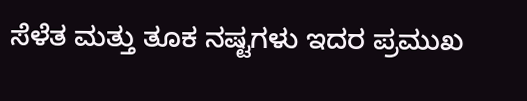ಸೆಳೆತ ಮತ್ತು ತೂಕ ನಷ್ಟಗಳು ಇದರ ಪ್ರಮುಖ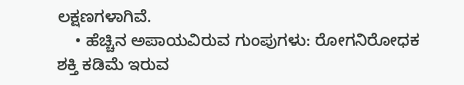ಲಕ್ಷಣಗಳಾಗಿವೆ.
    • ಹೆಚ್ಚಿನ ಅಪಾಯವಿರುವ ಗುಂಪುಗಳು: ರೋಗನಿರೋಧಕ ಶಕ್ತಿ ಕಡಿಮೆ ಇರುವ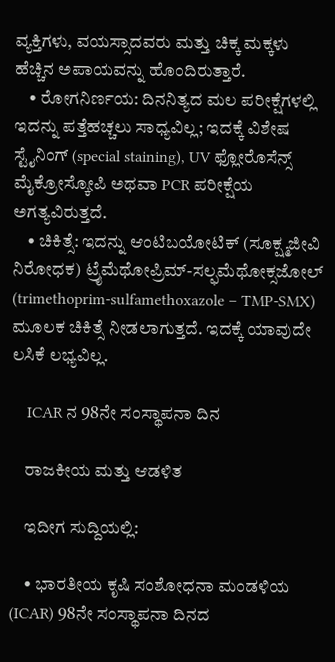ವ್ಯಕ್ತಿಗಳು, ವಯಸ್ಸಾದವರು ಮತ್ತು ಚಿಕ್ಕ ಮಕ್ಕಳು ಹೆಚ್ಚಿನ ಅಪಾಯವನ್ನು ಹೊಂದಿರುತ್ತಾರೆ.
    • ರೋಗನಿರ್ಣಯ: ದಿನನಿತ್ಯದ ಮಲ ಪರೀಕ್ಷೆಗಳಲ್ಲಿ ಇದನ್ನು ಪತ್ತೆಹಚ್ಚಲು ಸಾಧ್ಯವಿಲ್ಲ; ಇದಕ್ಕೆ ವಿಶೇಷ ಸ್ಟೈನಿಂಗ್ (special staining), UV ಫ್ಲೋರೊಸೆನ್ಸ್ ಮೈಕ್ರೋಸ್ಕೋಪಿ ಅಥವಾ PCR ಪರೀಕ್ಷೆಯ ಅಗತ್ಯವಿರುತ್ತದೆ.
    • ಚಿಕಿತ್ಸೆ: ಇದನ್ನು ಆಂಟಿಬಯೋಟಿಕ್ (ಸೂಕ್ಷ್ಮಜೀವಿ ನಿರೋಧಕ) ಟ್ರೈಮೆಥೋಪ್ರಿಮ್-ಸಲ್ಫಮೆಥೋಕ್ಸಜೋಲ್ (trimethoprim-sulfamethoxazole – TMP-SMX) ಮೂಲಕ ಚಿಕಿತ್ಸೆ ನೀಡಲಾಗುತ್ತದೆ. ಇದಕ್ಕೆ ಯಾವುದೇ ಲಸಿಕೆ ಲಭ್ಯವಿಲ್ಲ.

    ICAR ನ 98ನೇ ಸಂಸ್ಥಾಪನಾ ದಿನ

    ರಾಜಕೀಯ ಮತ್ತು ಆಡಳಿತ

    ಇದೀಗ ಸುದ್ದಿಯಲ್ಲಿ:

    • ಭಾರತೀಯ ಕೃಷಿ ಸಂಶೋಧನಾ ಮಂಡಳಿಯ (ICAR) 98ನೇ ಸಂಸ್ಥಾಪನಾ ದಿನದ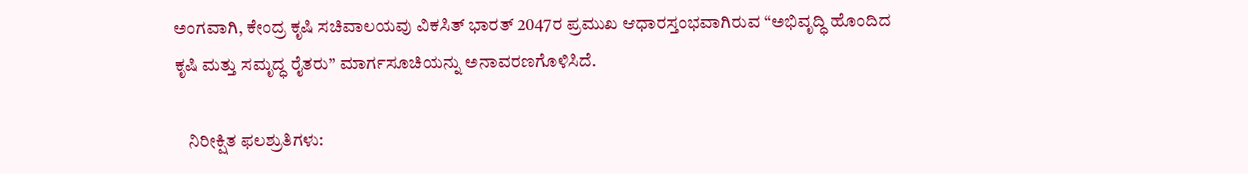ಅಂಗವಾಗಿ, ಕೇಂದ್ರ ಕೃಷಿ ಸಚಿವಾಲಯವು ವಿಕಸಿತ್ ಭಾರತ್ 2047ರ ಪ್ರಮುಖ ಆಧಾರಸ್ತಂಭವಾಗಿರುವ “ಅಭಿವೃದ್ಧಿ ಹೊಂದಿದ ಕೃಷಿ ಮತ್ತು ಸಮೃದ್ಧ ರೈತರು” ಮಾರ್ಗಸೂಚಿಯನ್ನು ಅನಾವರಣಗೊಳಿಸಿದೆ.

    ನಿರೀಕ್ಷಿತ ಫಲಶ್ರುತಿಗಳು: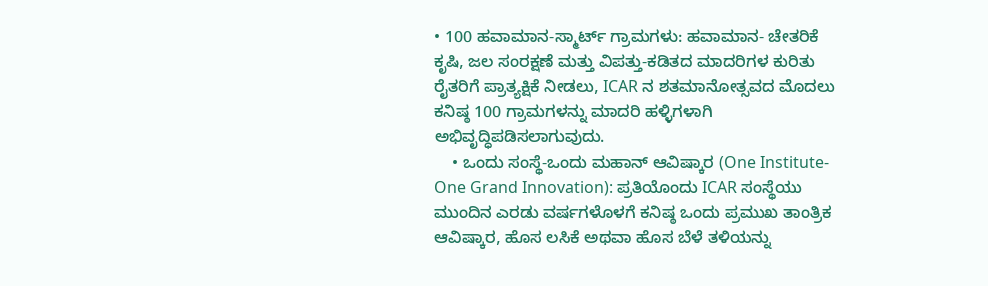• 100 ಹವಾಮಾನ-ಸ್ಮಾರ್ಟ್ ಗ್ರಾಮಗಳು: ಹವಾಮಾನ- ಚೇತರಿಕೆ ಕೃಷಿ, ಜಲ ಸಂರಕ್ಷಣೆ ಮತ್ತು ವಿಪತ್ತು-ಕಡಿತದ ಮಾದರಿಗಳ ಕುರಿತು ರೈತರಿಗೆ ಪ್ರಾತ್ಯಕ್ಷಿಕೆ ನೀಡಲು, ICAR ನ ಶತಮಾನೋತ್ಸವದ ಮೊದಲು ಕನಿಷ್ಠ 100 ಗ್ರಾಮಗಳನ್ನು ಮಾದರಿ ಹಳ್ಳಿಗಳಾಗಿ ಅಭಿವೃದ್ಧಿಪಡಿಸಲಾಗುವುದು.
    • ಒಂದು ಸಂಸ್ಥೆ-ಒಂದು ಮಹಾನ್ ಆವಿಷ್ಕಾರ (One Institute-One Grand Innovation): ಪ್ರತಿಯೊಂದು ICAR ಸಂಸ್ಥೆಯು ಮುಂದಿನ ಎರಡು ವರ್ಷಗಳೊಳಗೆ ಕನಿಷ್ಠ ಒಂದು ಪ್ರಮುಖ ತಾಂತ್ರಿಕ ಆವಿಷ್ಕಾರ, ಹೊಸ ಲಸಿಕೆ ಅಥವಾ ಹೊಸ ಬೆಳೆ ತಳಿಯನ್ನು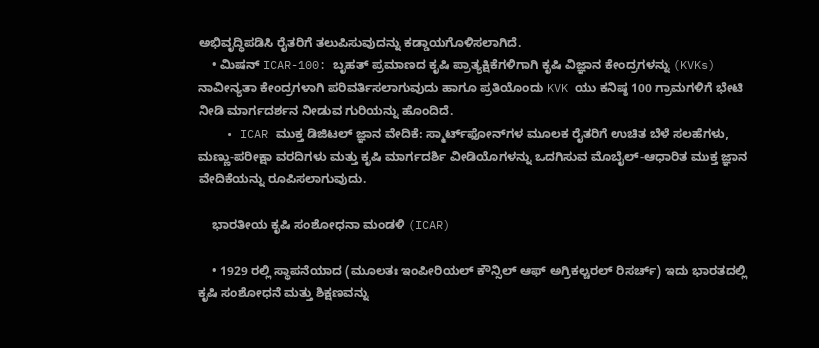ಅಭಿವೃದ್ಧಿಪಡಿಸಿ ರೈತರಿಗೆ ತಲುಪಿಸುವುದನ್ನು ಕಡ್ಡಾಯಗೊಳಿಸಲಾಗಿದೆ.
    • ಮಿಷನ್ ICAR-100: ಬೃಹತ್ ಪ್ರಮಾಣದ ಕೃಷಿ ಪ್ರಾತ್ಯಕ್ಷಿಕೆಗಳಿಗಾಗಿ ಕೃಷಿ ವಿಜ್ಞಾನ ಕೇಂದ್ರಗಳನ್ನು (KVKs) ನಾವೀನ್ಯತಾ ಕೇಂದ್ರಗಳಾಗಿ ಪರಿವರ್ತಿಸಲಾಗುವುದು ಹಾಗೂ ಪ್ರತಿಯೊಂದು KVK ಯು ಕನಿಷ್ಠ 100 ಗ್ರಾಮಗಳಿಗೆ ಭೇಟಿ ನೀಡಿ ಮಾರ್ಗದರ್ಶನ ನೀಡುವ ಗುರಿಯನ್ನು ಹೊಂದಿದೆ.
    • ICAR ಮುಕ್ತ ಡಿಜಿಟಲ್ ಜ್ಞಾನ ವೇದಿಕೆ: ಸ್ಮಾರ್ಟ್‌ಫೋನ್‌ಗಳ ಮೂಲಕ ರೈತರಿಗೆ ಉಚಿತ ಬೆಳೆ ಸಲಹೆಗಳು, ಮಣ್ಣು-ಪರೀಕ್ಷಾ ವರದಿಗಳು ಮತ್ತು ಕೃಷಿ ಮಾರ್ಗದರ್ಶಿ ವೀಡಿಯೊಗಳನ್ನು ಒದಗಿಸುವ ಮೊಬೈಲ್-ಆಧಾರಿತ ಮುಕ್ತ ಜ್ಞಾನ ವೇದಿಕೆಯನ್ನು ರೂಪಿಸಲಾಗುವುದು.

    ಭಾರತೀಯ ಕೃಷಿ ಸಂಶೋಧನಾ ಮಂಡಳಿ (ICAR)

    • 1929 ರಲ್ಲಿ ಸ್ಥಾಪನೆಯಾದ (ಮೂಲತಃ ಇಂಪೀರಿಯಲ್ ಕೌನ್ಸಿಲ್ ಆಫ್ ಅಗ್ರಿಕಲ್ಚರಲ್ ರಿಸರ್ಚ್) ಇದು ಭಾರತದಲ್ಲಿ ಕೃಷಿ ಸಂಶೋಧನೆ ಮತ್ತು ಶಿಕ್ಷಣವನ್ನು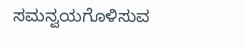ಸಮನ್ವಯಗೊಳಿಸುವ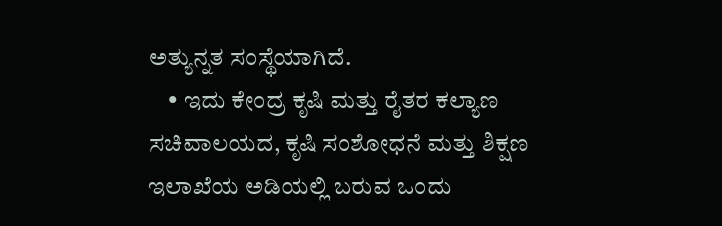ಅತ್ಯುನ್ನತ ಸಂಸ್ಥೆಯಾಗಿದೆ.
    • ಇದು ಕೇಂದ್ರ ಕೃಷಿ ಮತ್ತು ರೈತರ ಕಲ್ಯಾಣ ಸಚಿವಾಲಯದ, ಕೃಷಿ ಸಂಶೋಧನೆ ಮತ್ತು ಶಿಕ್ಷಣ ಇಲಾಖೆಯ ಅಡಿಯಲ್ಲಿ ಬರುವ ಒಂದು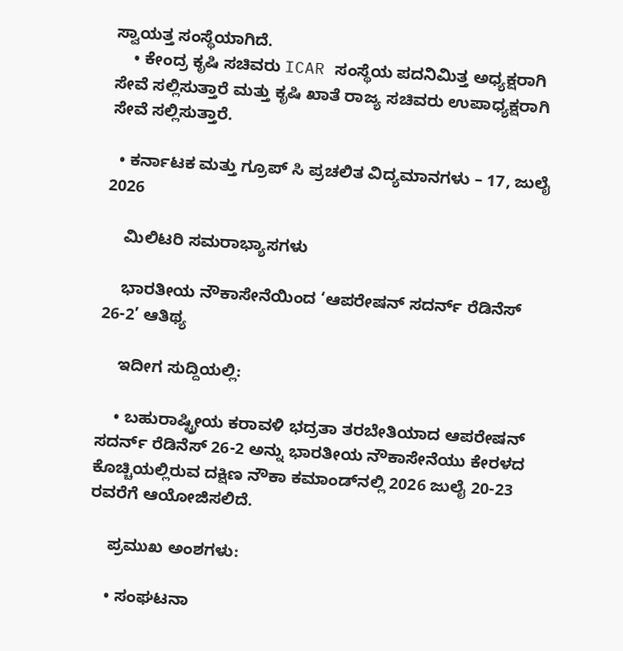ಸ್ವಾಯತ್ತ ಸಂಸ್ಥೆಯಾಗಿದೆ.
    • ಕೇಂದ್ರ ಕೃಷಿ ಸಚಿವರು ICAR ಸಂಸ್ಥೆಯ ಪದನಿಮಿತ್ತ ಅಧ್ಯಕ್ಷರಾಗಿ ಸೇವೆ ಸಲ್ಲಿಸುತ್ತಾರೆ ಮತ್ತು ಕೃಷಿ ಖಾತೆ ರಾಜ್ಯ ಸಚಿವರು ಉಪಾಧ್ಯಕ್ಷರಾಗಿ ಸೇವೆ ಸಲ್ಲಿಸುತ್ತಾರೆ.

  • ಕರ್ನಾಟಕ ಮತ್ತು ಗ್ರೂಪ್ ಸಿ ಪ್ರಚಲಿತ ವಿದ್ಯಮಾನಗಳು – 17, ಜುಲೈ 2026

    ಮಿಲಿಟರಿ ಸಮರಾಭ್ಯಾಸಗಳು

    ಭಾರತೀಯ ನೌಕಾಸೇನೆಯಿಂದ ‘ಆಪರೇಷನ್ ಸದರ್ನ್ ರೆಡಿನೆಸ್ 26-2’ ಆತಿಥ್ಯ

    ಇದೀಗ ಸುದ್ದಿಯಲ್ಲಿ:

    • ಬಹುರಾಷ್ಟ್ರೀಯ ಕರಾವಳಿ ಭದ್ರತಾ ತರಬೇತಿಯಾದ ಆಪರೇಷನ್ ಸದರ್ನ್ ರೆಡಿನೆಸ್ 26-2 ಅನ್ನು ಭಾರತೀಯ ನೌಕಾಸೇನೆಯು ಕೇರಳದ ಕೊಚ್ಚಿಯಲ್ಲಿರುವ ದಕ್ಷಿಣ ನೌಕಾ ಕಮಾಂಡ್‌ನಲ್ಲಿ 2026 ಜುಲೈ 20-23 ರವರೆಗೆ ಆಯೋಜಿಸಲಿದೆ.

    ಪ್ರಮುಖ ಅಂಶಗಳು:

    • ಸಂಘಟನಾ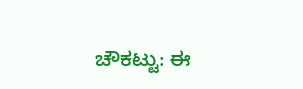ಚೌಕಟ್ಟು: ಈ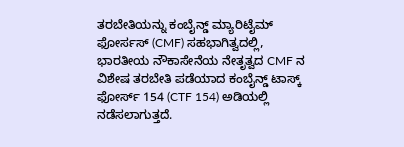ತರಬೇತಿಯನ್ನು ಕಂಬೈನ್ಡ್ ಮ್ಯಾರಿಟೈಮ್ ಫೋರ್ಸಸ್ (CMF) ಸಹಭಾಗಿತ್ವದಲ್ಲಿ, ಭಾರತೀಯ ನೌಕಾಸೇನೆಯ ನೇತೃತ್ವದ CMF ನ ವಿಶೇಷ ತರಬೇತಿ ಪಡೆಯಾದ ಕಂಬೈನ್ಡ್ ಟಾಸ್ಕ್ ಫೋರ್ಸ್ 154 (CTF 154) ಅಡಿಯಲ್ಲಿ ನಡೆಸಲಾಗುತ್ತದೆ.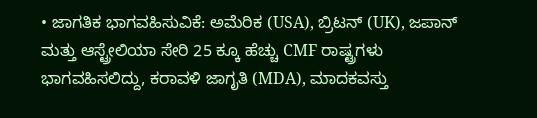• ಜಾಗತಿಕ ಭಾಗವಹಿಸುವಿಕೆ: ಅಮೆರಿಕ (USA), ಬ್ರಿಟನ್ (UK), ಜಪಾನ್ ಮತ್ತು ಆಸ್ಟ್ರೇಲಿಯಾ ಸೇರಿ 25 ಕ್ಕೂ ಹೆಚ್ಚು CMF ರಾಷ್ಟ್ರಗಳು ಭಾಗವಹಿಸಲಿದ್ದು, ಕರಾವಳಿ ಜಾಗೃತಿ (MDA), ಮಾದಕವಸ್ತು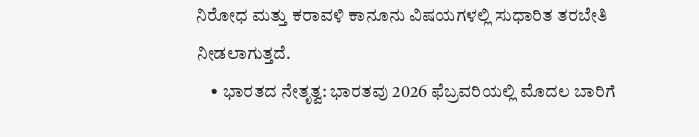ನಿರೋಧ ಮತ್ತು ಕರಾವಳಿ ಕಾನೂನು ವಿಷಯಗಳಲ್ಲಿ ಸುಧಾರಿತ ತರಬೇತಿ ನೀಡಲಾಗುತ್ತದೆ.
    • ಭಾರತದ ನೇತೃತ್ವ: ಭಾರತವು 2026 ಫೆಬ್ರವರಿಯಲ್ಲಿ ಮೊದಲ ಬಾರಿಗೆ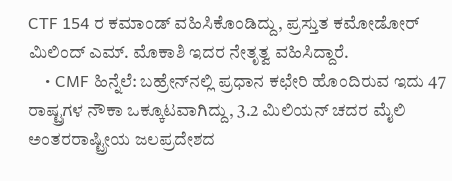CTF 154 ರ ಕಮಾಂಡ್ ವಹಿಸಿಕೊಂಡಿದ್ದು, ಪ್ರಸ್ತುತ ಕಮೋಡೋರ್ ಮಿಲಿಂದ್ ಎಮ್. ಮೊಕಾಶಿ ಇದರ ನೇತೃತ್ವ ವಹಿಸಿದ್ದಾರೆ.
    • CMF ಹಿನ್ನೆಲೆ: ಬಹ್ರೇನ್‌ನಲ್ಲಿ ಪ್ರಧಾನ ಕಛೇರಿ ಹೊಂದಿರುವ ಇದು 47 ರಾಷ್ಟ್ರಗಳ ನೌಕಾ ಒಕ್ಕೂಟವಾಗಿದ್ದು, 3.2 ಮಿಲಿಯನ್ ಚದರ ಮೈಲಿ ಅಂತರರಾಷ್ಟ್ರೀಯ ಜಲಪ್ರದೇಶದ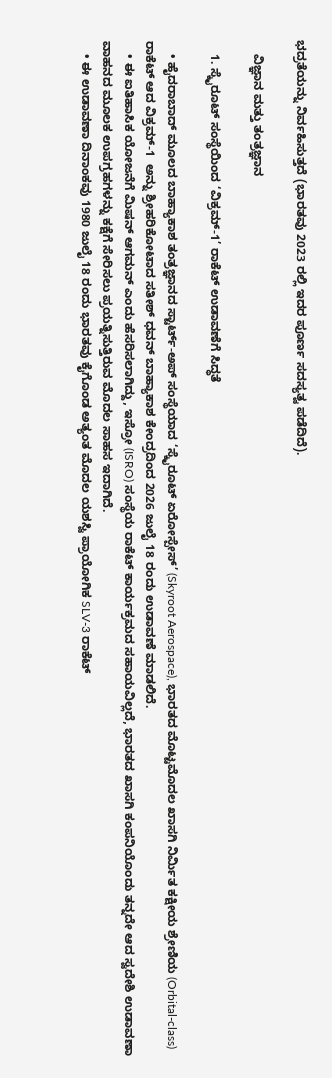ಭದ್ರತೆಯನ್ನು ನಿರ್ವಹಿಸುತ್ತದೆ (ಭಾರತವು 2023 ರಲ್ಲಿ ಇದರ ಪೂರ್ಣ ಸದಸ್ಯತ್ವ ಪಡೆದಿದೆ).

    ವಿಜ್ಞಾನ ಮತ್ತು ತಂತ್ರಜ್ಞಾನ

    1. ಸ್ಕೈರೂಟ್ ಸಂಸ್ಥೆಯಿಂದ ‘ವಿಕ್ರಮ್-1’ ರಾಕೆಟ್ ಉಡಾವಣೆಗೆ ಸಿದ್ಧತೆ

    • ಹೈದರಾಬಾದ್ ಮೂಲದ ಬಾಹ್ಯಾಕಾಶ ತಂತ್ರಜ್ಞಾನದ ಸ್ಟಾರ್ಟ್-ಅಪ್ ಸಂಸ್ಥೆಯಾದ ‘ಸ್ಕೈರೂಟ್ ಏರೋಸ್ಪೇಸ್’ (Skyroot Aerospace), ಭಾರತದ ಮೊಟ್ಟಮೊದಲ ಖಾಸಗಿ ನಿರ್ಮಿತ ಕಕ್ಷೀಯ ಶ್ರೇಣಿಯ (Orbital-class) ರಾಕೆಟ್ ಆದ ವಿಕ್ರಮ್-1  ಅನ್ನು ಶ್ರೀಹರಿಕೋಟಾದ ಸತೀಶ್ ಧವನ್ ಬಾಹ್ಯಾಕಾಶ ಕೇಂದ್ರದಿಂದ 2026 ಜುಲೈ 18 ರಂದು ಉಡಾವಣೆ ಮಾಡಲಿದೆ.
    • ಈ ಐತಿಹಾಸಿಕ ಯೋಜನೆಗೆ ಮಿಷನ್ ಆಗಮನ್ ಎಂದು ಹೆಸರಿಸಲಾಗಿದ್ದು, ಇಸ್ರೋ (ISRO) ಸಂಸ್ಥೆಯ ರಾಕೆಟ್ ಕಾರ್ಯಕ್ರಮದ ಸಹಾಯವಿಲ್ಲದೆ, ಭಾರತದ ಖಾಸಗಿ ಕಂಪನಿಯೊಂದು ತನ್ನದೇ ಆದ ಸ್ವದೇಶಿ ಉಡಾವಣಾ ವಾಹನದ ಮೂಲಕ ಉಪಗ್ರಹಗಳನ್ನು ಕಕ್ಷೆಗೆ ಸೇರಿಸಲು ಪ್ರಯತ್ನಿಸುತ್ತಿರುವ ಮೊದಲ ಸಾಹಸ ಇದಾಗಿದೆ.
    • ಈ ಉಡಾವಣಾ ದಿನಾಂಕವು 1980 ಜುಲೈ 18 ರಂದು ಭಾರತವು ಕೈಗೊಂಡ ಅತ್ಯಂತ ಮೊದಲ ಯಶಸ್ವಿ ಪ್ರಾಯೋಗಿಕ SLV-3 ರಾಕೆಟ್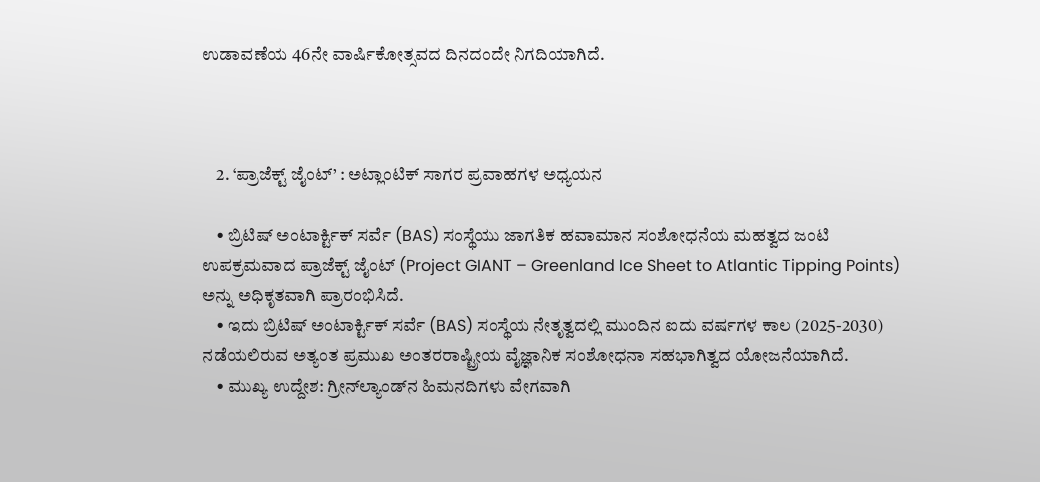ಉಡಾವಣೆಯ 46ನೇ ವಾರ್ಷಿಕೋತ್ಸವದ ದಿನದಂದೇ ನಿಗದಿಯಾಗಿದೆ.



    2. ‘ಪ್ರಾಜೆಕ್ಟ್ ಜೈಂಟ್’ : ಅಟ್ಲಾಂಟಿಕ್ ಸಾಗರ ಪ್ರವಾಹಗಳ ಅಧ್ಯಯನ

    • ಬ್ರಿಟಿಷ್ ಅಂಟಾರ್ಕ್ಟಿಕ್ ಸರ್ವೆ (BAS) ಸಂಸ್ಥೆಯು ಜಾಗತಿಕ ಹವಾಮಾನ ಸಂಶೋಧನೆಯ ಮಹತ್ವದ ಜಂಟಿ ಉಪಕ್ರಮವಾದ ಪ್ರಾಜೆಕ್ಟ್ ಜೈಂಟ್ (Project GIANT – Greenland Ice Sheet to Atlantic Tipping Points) ಅನ್ನು ಅಧಿಕೃತವಾಗಿ ಪ್ರಾರಂಭಿಸಿದೆ.
    • ಇದು ಬ್ರಿಟಿಷ್ ಅಂಟಾರ್ಕ್ಟಿಕ್ ಸರ್ವೆ (BAS) ಸಂಸ್ಥೆಯ ನೇತೃತ್ವದಲ್ಲಿ ಮುಂದಿನ ಐದು ವರ್ಷಗಳ ಕಾಲ (2025-2030) ನಡೆಯಲಿರುವ ಅತ್ಯಂತ ಪ್ರಮುಖ ಅಂತರರಾಷ್ಟ್ರೀಯ ವೈಜ್ಞಾನಿಕ ಸಂಶೋಧನಾ ಸಹಭಾಗಿತ್ವದ ಯೋಜನೆಯಾಗಿದೆ.
    • ಮುಖ್ಯ ಉದ್ದೇಶ: ಗ್ರೀನ್‌ಲ್ಯಾಂಡ್‌ನ ಹಿಮನದಿಗಳು ವೇಗವಾಗಿ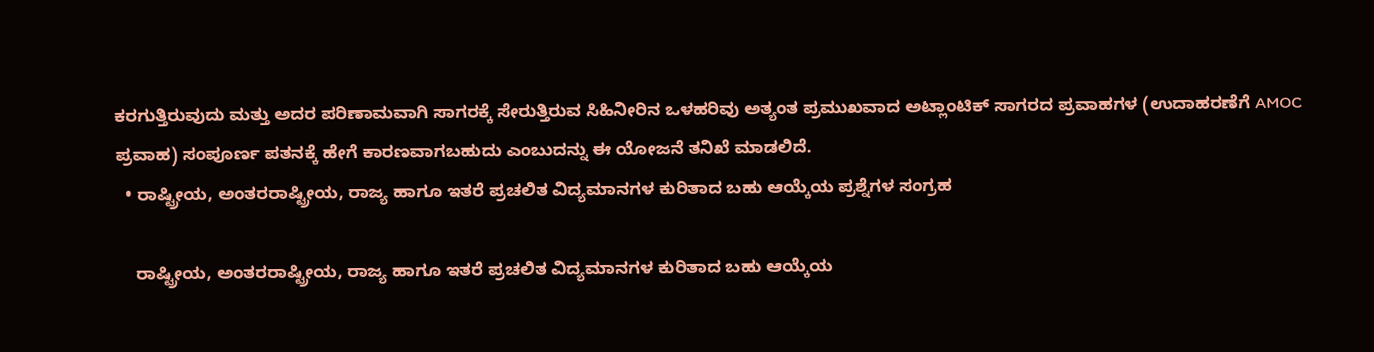ಕರಗುತ್ತಿರುವುದು ಮತ್ತು ಅದರ ಪರಿಣಾಮವಾಗಿ ಸಾಗರಕ್ಕೆ ಸೇರುತ್ತಿರುವ ಸಿಹಿನೀರಿನ ಒಳಹರಿವು ಅತ್ಯಂತ ಪ್ರಮುಖವಾದ ಅಟ್ಲಾಂಟಿಕ್ ಸಾಗರದ ಪ್ರವಾಹಗಳ (ಉದಾಹರಣೆಗೆ AMOC ಪ್ರವಾಹ) ಸಂಪೂರ್ಣ ಪತನಕ್ಕೆ ಹೇಗೆ ಕಾರಣವಾಗಬಹುದು ಎಂಬುದನ್ನು ಈ ಯೋಜನೆ ತನಿಖೆ ಮಾಡಲಿದೆ.
  • ರಾಷ್ಟ್ರೀಯ, ಅಂತರರಾಷ್ಟ್ರೀಯ, ರಾಜ್ಯ ಹಾಗೂ ಇತರೆ ಪ್ರಚಲಿತ ವಿದ್ಯಮಾನಗಳ ಕುರಿತಾದ ಬಹು ಆಯ್ಕೆಯ ಪ್ರಶ್ನೆಗಳ ಸಂಗ್ರಹ

    ರಾಷ್ಟ್ರೀಯ, ಅಂತರರಾಷ್ಟ್ರೀಯ, ರಾಜ್ಯ ಹಾಗೂ ಇತರೆ ಪ್ರಚಲಿತ ವಿದ್ಯಮಾನಗಳ ಕುರಿತಾದ ಬಹು ಆಯ್ಕೆಯ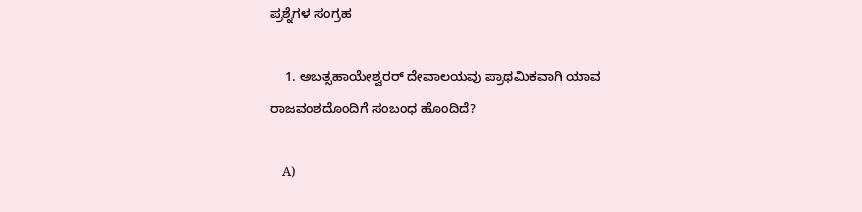ಪ್ರಶ್ನೆಗಳ ಸಂಗ್ರಹ

    1. ಅಬತ್ಸಹಾಯೇಶ್ವರರ್ ದೇವಾಲಯವು ಪ್ರಾಥಮಿಕವಾಗಿ ಯಾವ ರಾಜವಂಶದೊಂದಿಗೆ ಸಂಬಂಧ ಹೊಂದಿದೆ?

    A)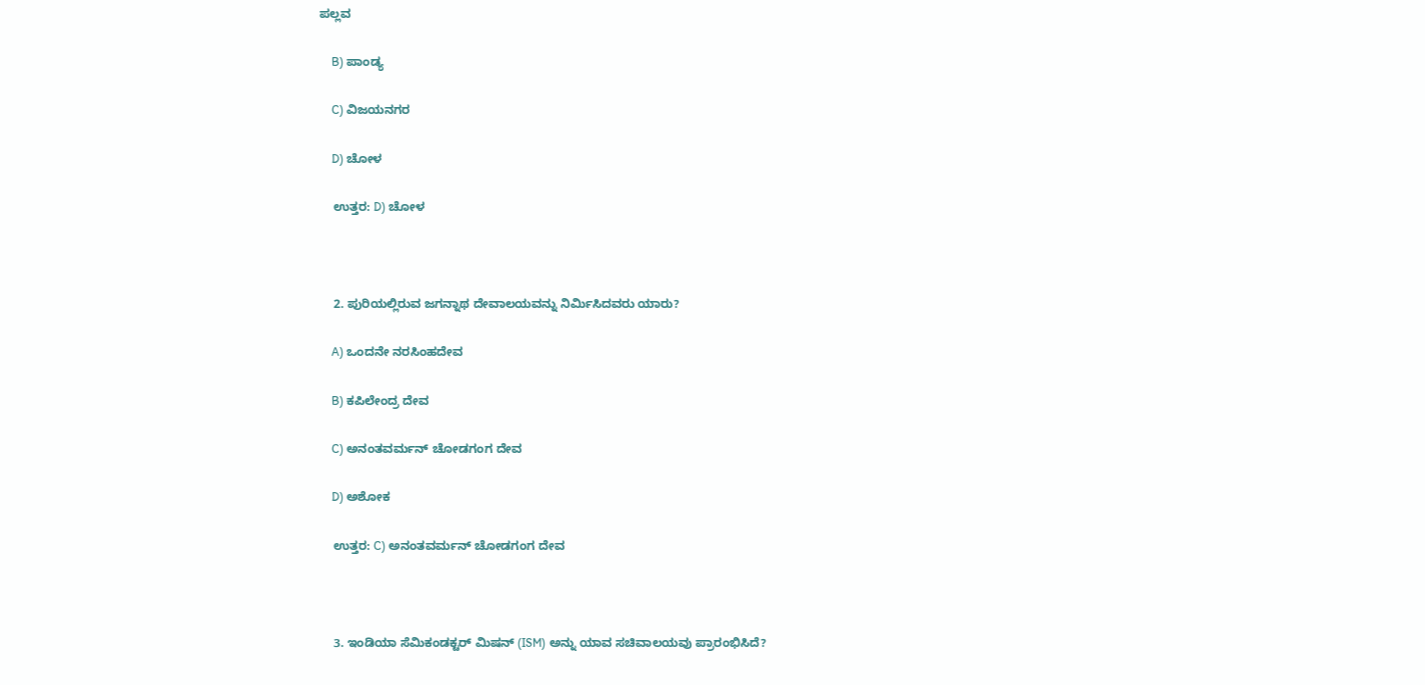ಪಲ್ಲವ

    B) ಪಾಂಡ್ಯ

    C) ವಿಜಯನಗರ

    D) ಚೋಳ

    ಉತ್ತರ: D) ಚೋಳ



    2. ಪುರಿಯಲ್ಲಿರುವ ಜಗನ್ನಾಥ ದೇವಾಲಯವನ್ನು ನಿರ್ಮಿಸಿದವರು ಯಾರು?

    A) ಒಂದನೇ ನರಸಿಂಹದೇವ

    B) ಕಪಿಲೇಂದ್ರ ದೇವ

    C) ಅನಂತವರ್ಮನ್ ಚೋಡಗಂಗ ದೇವ

    D) ಅಶೋಕ

    ಉತ್ತರ: C) ಅನಂತವರ್ಮನ್ ಚೋಡಗಂಗ ದೇವ



    3. ಇಂಡಿಯಾ ಸೆಮಿಕಂಡಕ್ಟರ್ ಮಿಷನ್ (ISM) ಅನ್ನು ಯಾವ ಸಚಿವಾಲಯವು ಪ್ರಾರಂಭಿಸಿದೆ?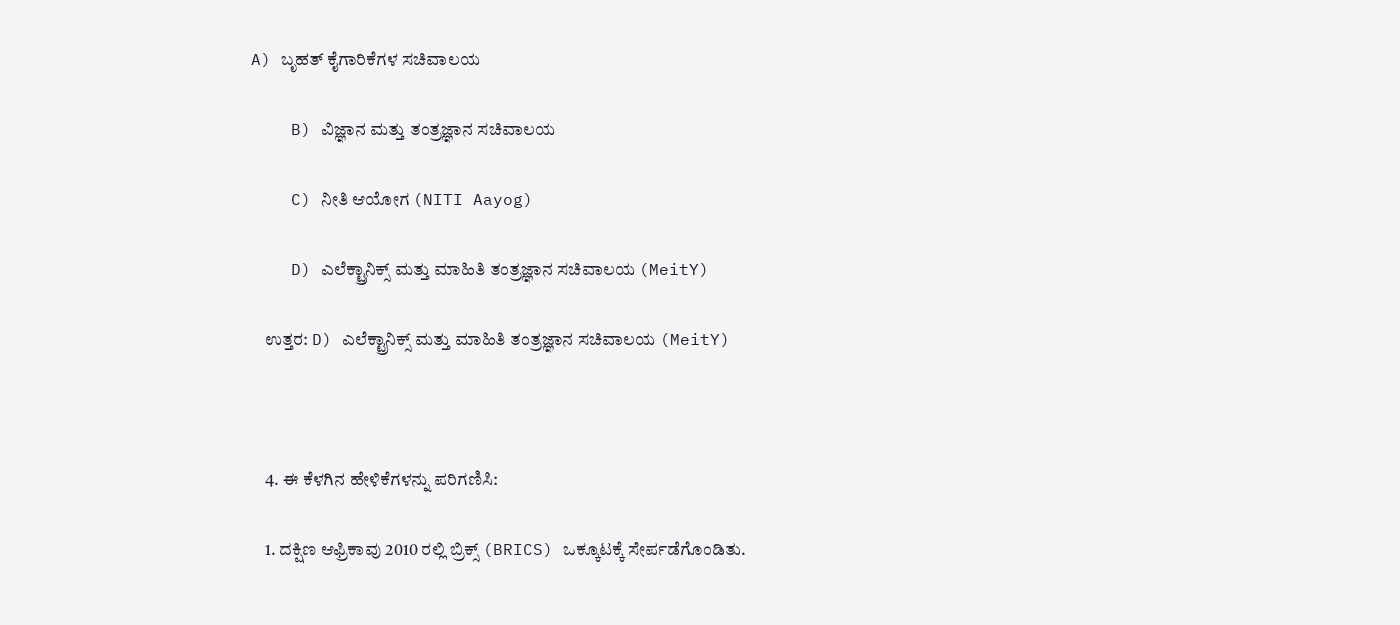A) ಬೃಹತ್ ಕೈಗಾರಿಕೆಗಳ ಸಚಿವಾಲಯ

    B) ವಿಜ್ಞಾನ ಮತ್ತು ತಂತ್ರಜ್ಞಾನ ಸಚಿವಾಲಯ

    C) ನೀತಿ ಆಯೋಗ (NITI Aayog)

    D) ಎಲೆಕ್ಟ್ರಾನಿಕ್ಸ್ ಮತ್ತು ಮಾಹಿತಿ ತಂತ್ರಜ್ಞಾನ ಸಚಿವಾಲಯ (MeitY)

    ಉತ್ತರ: D) ಎಲೆಕ್ಟ್ರಾನಿಕ್ಸ್ ಮತ್ತು ಮಾಹಿತಿ ತಂತ್ರಜ್ಞಾನ ಸಚಿವಾಲಯ (MeitY)



    4. ಈ ಕೆಳಗಿನ ಹೇಳಿಕೆಗಳನ್ನು ಪರಿಗಣಿಸಿ:

    1. ದಕ್ಷಿಣ ಆಫ್ರಿಕಾವು 2010 ರಲ್ಲಿ ಬ್ರಿಕ್ಸ್ (BRICS) ಒಕ್ಕೂಟಕ್ಕೆ ಸೇರ್ಪಡೆಗೊಂಡಿತು.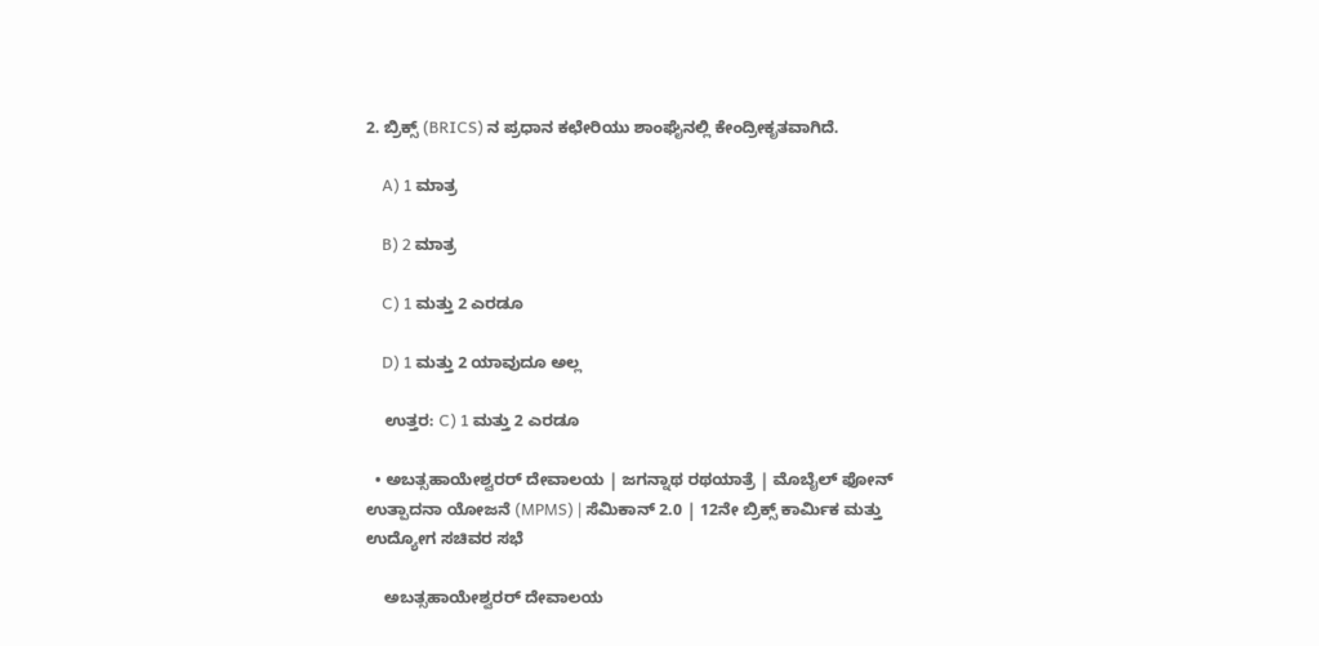2. ಬ್ರಿಕ್ಸ್ (BRICS) ನ ಪ್ರಧಾನ ಕಛೇರಿಯು ಶಾಂಘೈನಲ್ಲಿ ಕೇಂದ್ರೀಕೃತವಾಗಿದೆ.

    A) 1 ಮಾತ್ರ

    B) 2 ಮಾತ್ರ

    C) 1 ಮತ್ತು 2 ಎರಡೂ

    D) 1 ಮತ್ತು 2 ಯಾವುದೂ ಅಲ್ಲ

    ಉತ್ತರ: C) 1 ಮತ್ತು 2 ಎರಡೂ

  • ಅಬತ್ಸಹಾಯೇಶ್ವರರ್ ದೇವಾಲಯ | ಜಗನ್ನಾಥ ರಥಯಾತ್ರೆ | ಮೊಬೈಲ್ ಫೋನ್ ಉತ್ಪಾದನಾ ಯೋಜನೆ (MPMS) | ಸೆಮಿಕಾನ್ 2.0 | 12ನೇ ಬ್ರಿಕ್ಸ್ ಕಾರ್ಮಿಕ ಮತ್ತು ಉದ್ಯೋಗ ಸಚಿವರ ಸಭೆ

    ಅಬತ್ಸಹಾಯೇಶ್ವರರ್ ದೇವಾಲಯ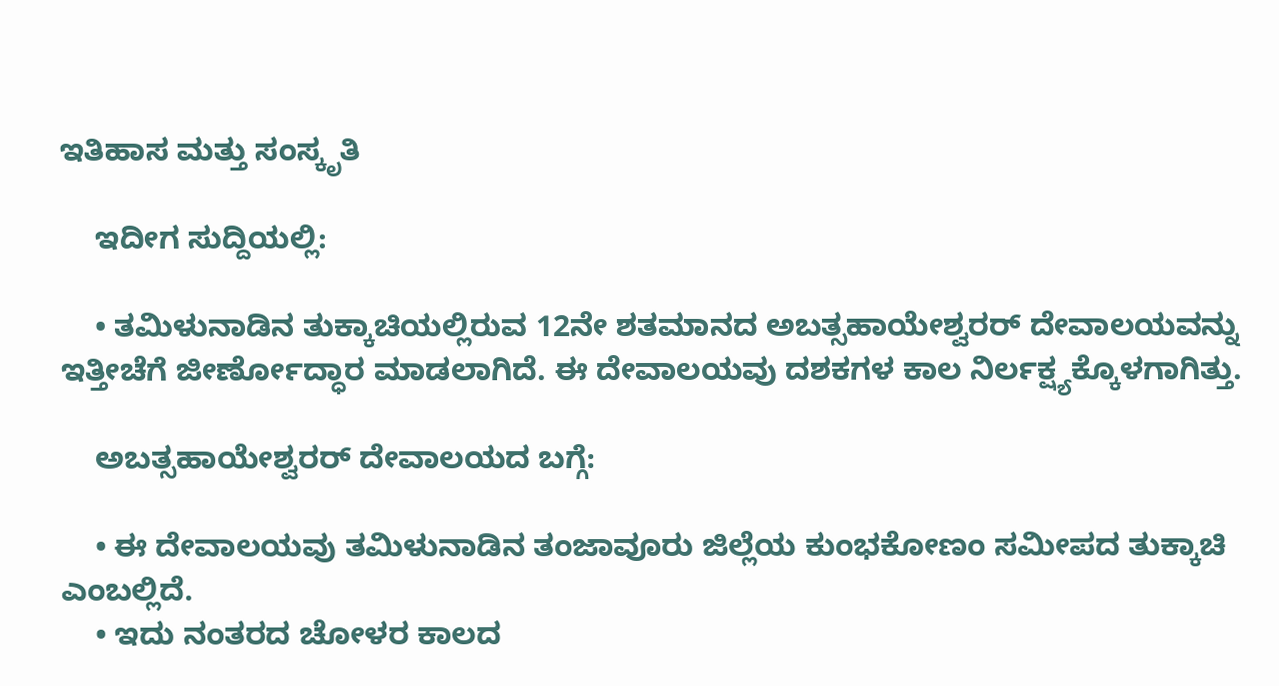ಇತಿಹಾಸ ಮತ್ತು ಸಂಸ್ಕೃತಿ

    ಇದೀಗ ಸುದ್ದಿಯಲ್ಲಿ:

    • ತಮಿಳುನಾಡಿನ ತುಕ್ಕಾಚಿಯಲ್ಲಿರುವ 12ನೇ ಶತಮಾನದ ಅಬತ್ಸಹಾಯೇಶ್ವರರ್ ದೇವಾಲಯವನ್ನು ಇತ್ತೀಚೆಗೆ ಜೀರ್ಣೋದ್ಧಾರ ಮಾಡಲಾಗಿದೆ. ಈ ದೇವಾಲಯವು ದಶಕಗಳ ಕಾಲ ನಿರ್ಲಕ್ಷ್ಯಕ್ಕೊಳಗಾಗಿತ್ತು.

    ಅಬತ್ಸಹಾಯೇಶ್ವರರ್ ದೇವಾಲಯದ ಬಗ್ಗೆ:

    • ಈ ದೇವಾಲಯವು ತಮಿಳುನಾಡಿನ ತಂಜಾವೂರು ಜಿಲ್ಲೆಯ ಕುಂಭಕೋಣಂ ಸಮೀಪದ ತುಕ್ಕಾಚಿ ಎಂಬಲ್ಲಿದೆ.
    • ಇದು ನಂತರದ ಚೋಳರ ಕಾಲದ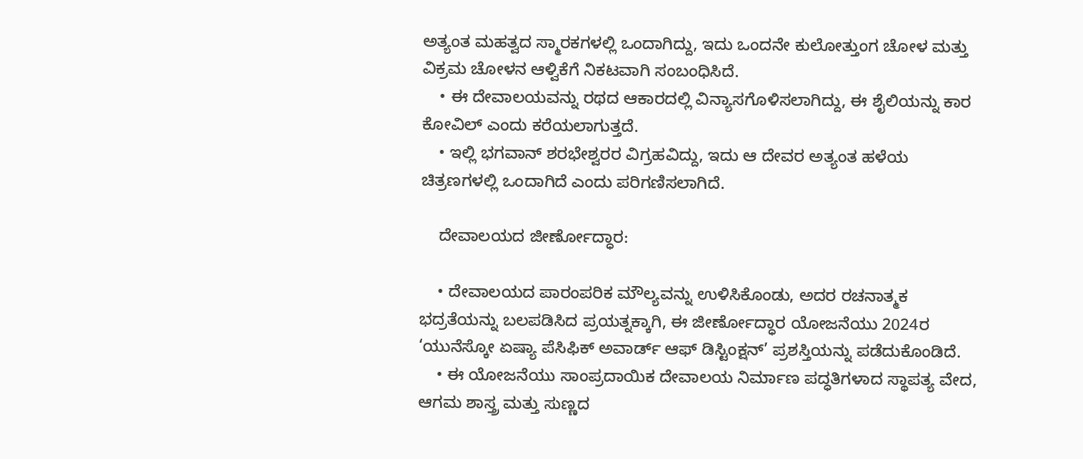ಅತ್ಯಂತ ಮಹತ್ವದ ಸ್ಮಾರಕಗಳಲ್ಲಿ ಒಂದಾಗಿದ್ದು, ಇದು ಒಂದನೇ ಕುಲೋತ್ತುಂಗ ಚೋಳ ಮತ್ತು ವಿಕ್ರಮ ಚೋಳನ ಆಳ್ವಿಕೆಗೆ ನಿಕಟವಾಗಿ ಸಂಬಂಧಿಸಿದೆ.
    • ಈ ದೇವಾಲಯವನ್ನು ರಥದ ಆಕಾರದಲ್ಲಿ ವಿನ್ಯಾಸಗೊಳಿಸಲಾಗಿದ್ದು, ಈ ಶೈಲಿಯನ್ನು ಕಾರ ಕೋವಿಲ್ ಎಂದು ಕರೆಯಲಾಗುತ್ತದೆ.
    • ಇಲ್ಲಿ ಭಗವಾನ್ ಶರಭೇಶ್ವರರ ವಿಗ್ರಹವಿದ್ದು, ಇದು ಆ ದೇವರ ಅತ್ಯಂತ ಹಳೆಯ ಚಿತ್ರಣಗಳಲ್ಲಿ ಒಂದಾಗಿದೆ ಎಂದು ಪರಿಗಣಿಸಲಾಗಿದೆ.

    ದೇವಾಲಯದ ಜೀರ್ಣೋದ್ಧಾರ:

    • ದೇವಾಲಯದ ಪಾರಂಪರಿಕ ಮೌಲ್ಯವನ್ನು ಉಳಿಸಿಕೊಂಡು, ಅದರ ರಚನಾತ್ಮಕ ಭದ್ರತೆಯನ್ನು ಬಲಪಡಿಸಿದ ಪ್ರಯತ್ನಕ್ಕಾಗಿ, ಈ ಜೀರ್ಣೋದ್ಧಾರ ಯೋಜನೆಯು 2024ರ ‘ಯುನೆಸ್ಕೋ ಏಷ್ಯಾ ಪೆಸಿಫಿಕ್ ಅವಾರ್ಡ್ ಆಫ್ ಡಿಸ್ಟಿಂಕ್ಷನ್’ ಪ್ರಶಸ್ತಿಯನ್ನು ಪಡೆದುಕೊಂಡಿದೆ.
    • ಈ ಯೋಜನೆಯು ಸಾಂಪ್ರದಾಯಿಕ ದೇವಾಲಯ ನಿರ್ಮಾಣ ಪದ್ಧತಿಗಳಾದ ಸ್ಥಾಪತ್ಯ ವೇದ, ಆಗಮ ಶಾಸ್ತ್ರ ಮತ್ತು ಸುಣ್ಣದ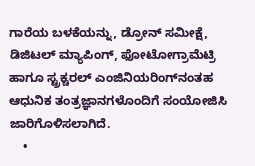ಗಾರೆಯ ಬಳಕೆಯನ್ನು, ಡ್ರೋನ್ ಸಮೀಕ್ಷೆ, ಡಿಜಿಟಲ್ ಮ್ಯಾಪಿಂಗ್, ಫೋಟೋಗ್ರಾಮೆಟ್ರಿ ಹಾಗೂ ಸ್ಟ್ರಕ್ಚರಲ್ ಎಂಜಿನಿಯರಿಂಗ್‌ನಂತಹ ಆಧುನಿಕ ತಂತ್ರಜ್ಞಾನಗಳೊಂದಿಗೆ ಸಂಯೋಜಿಸಿ ಜಾರಿಗೊಳಿಸಲಾಗಿದೆ.
    •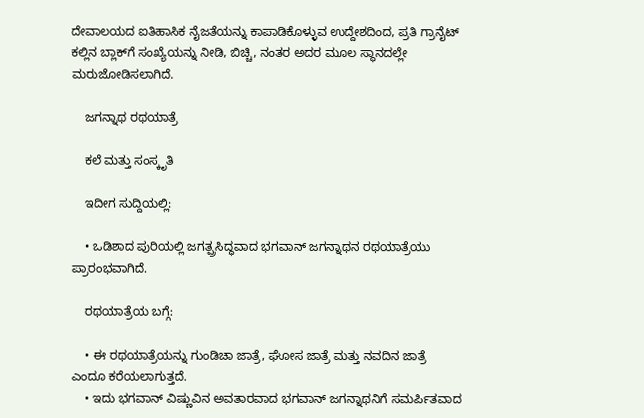ದೇವಾಲಯದ ಐತಿಹಾಸಿಕ ನೈಜತೆಯನ್ನು ಕಾಪಾಡಿಕೊಳ್ಳುವ ಉದ್ದೇಶದಿಂದ, ಪ್ರತಿ ಗ್ರಾನೈಟ್ ಕಲ್ಲಿನ ಬ್ಲಾಕ್‌ಗೆ ಸಂಖ್ಯೆಯನ್ನು ನೀಡಿ, ಬಿಚ್ಚಿ, ನಂತರ ಅದರ ಮೂಲ ಸ್ಥಾನದಲ್ಲೇ ಮರುಜೋಡಿಸಲಾಗಿದೆ.

    ಜಗನ್ನಾಥ ರಥಯಾತ್ರೆ

    ಕಲೆ ಮತ್ತು ಸಂಸ್ಕೃತಿ

    ಇದೀಗ ಸುದ್ದಿಯಲ್ಲಿ:

    • ಒಡಿಶಾದ ಪುರಿಯಲ್ಲಿ ಜಗತ್ಪ್ರಸಿದ್ಧವಾದ ಭಗವಾನ್ ಜಗನ್ನಾಥನ ರಥಯಾತ್ರೆಯು ಪ್ರಾರಂಭವಾಗಿದೆ.

    ರಥಯಾತ್ರೆಯ ಬಗ್ಗೆ:

    • ಈ ರಥಯಾತ್ರೆಯನ್ನು ಗುಂಡಿಚಾ ಜಾತ್ರೆ, ಘೋಸ ಜಾತ್ರೆ ಮತ್ತು ನವದಿನ ಜಾತ್ರೆ ಎಂದೂ ಕರೆಯಲಾಗುತ್ತದೆ.
    • ಇದು ಭಗವಾನ್ ವಿಷ್ಣುವಿನ ಅವತಾರವಾದ ಭಗವಾನ್ ಜಗನ್ನಾಥನಿಗೆ ಸಮರ್ಪಿತವಾದ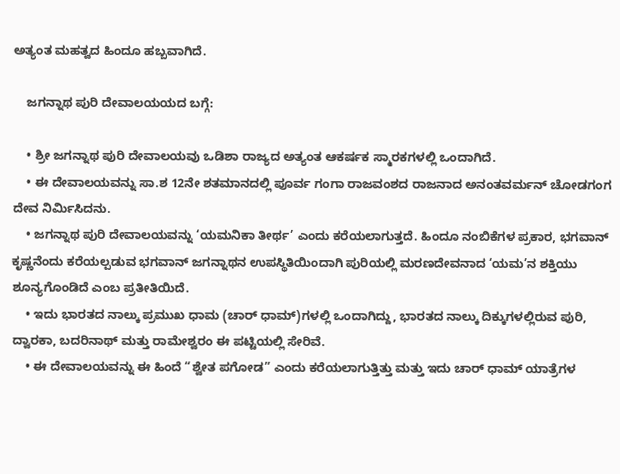ಅತ್ಯಂತ ಮಹತ್ವದ ಹಿಂದೂ ಹಬ್ಬವಾಗಿದೆ.

    ಜಗನ್ನಾಥ ಪುರಿ ದೇವಾಲಯಯದ ಬಗ್ಗೆ:

    • ಶ್ರೀ ಜಗನ್ನಾಥ ಪುರಿ ದೇವಾಲಯವು ಒಡಿಶಾ ರಾಜ್ಯದ ಅತ್ಯಂತ ಆಕರ್ಷಕ ಸ್ಮಾರಕಗಳಲ್ಲಿ ಒಂದಾಗಿದೆ.
    • ಈ ದೇವಾಲಯವನ್ನು ಸಾ.ಶ 12ನೇ ಶತಮಾನದಲ್ಲಿ ಪೂರ್ವ ಗಂಗಾ ರಾಜವಂಶದ ರಾಜನಾದ ಅನಂತವರ್ಮನ್ ಚೋಡಗಂಗ ದೇವ ನಿರ್ಮಿಸಿದನು.
    • ಜಗನ್ನಾಥ ಪುರಿ ದೇವಾಲಯವನ್ನು ‘ಯಮನಿಕಾ ತೀರ್ಥ’ ಎಂದು ಕರೆಯಲಾಗುತ್ತದೆ. ಹಿಂದೂ ನಂಬಿಕೆಗಳ ಪ್ರಕಾರ, ಭಗವಾನ್ ಕೃಷ್ಣನೆಂದು ಕರೆಯಲ್ಪಡುವ ಭಗವಾನ್ ಜಗನ್ನಾಥನ ಉಪಸ್ಥಿತಿಯಿಂದಾಗಿ ಪುರಿಯಲ್ಲಿ ಮರಣದೇವನಾದ ‘ಯಮ’ನ ಶಕ್ತಿಯು ಶೂನ್ಯಗೊಂಡಿದೆ ಎಂಬ ಪ್ರತೀತಿಯಿದೆ.
    • ಇದು ಭಾರತದ ನಾಲ್ಕು ಪ್ರಮುಖ ಧಾಮ (ಚಾರ್ ಧಾಮ್)ಗಳಲ್ಲಿ ಒಂದಾಗಿದ್ದು, ಭಾರತದ ನಾಲ್ಕು ದಿಕ್ಕುಗಳಲ್ಲಿರುವ ಪುರಿ, ದ್ವಾರಕಾ, ಬದರಿನಾಥ್ ಮತ್ತು ರಾಮೇಶ್ವರಂ ಈ ಪಟ್ಟಿಯಲ್ಲಿ ಸೇರಿವೆ.
    • ಈ ದೇವಾಲಯವನ್ನು ಈ ಹಿಂದೆ “ಶ್ವೇತ ಪಗೋಡ” ಎಂದು ಕರೆಯಲಾಗುತ್ತಿತ್ತು ಮತ್ತು ಇದು ಚಾರ್ ಧಾಮ್ ಯಾತ್ರೆಗಳ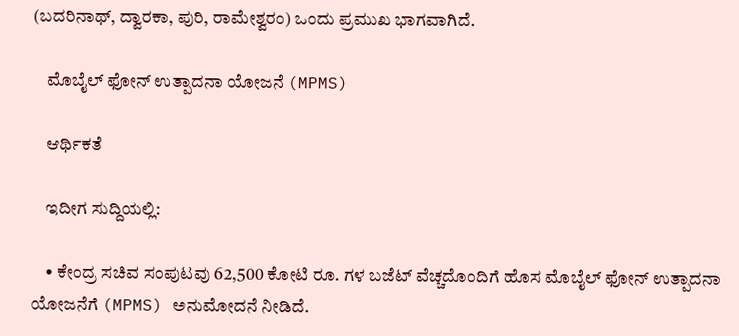(ಬದರಿನಾಥ್, ದ್ವಾರಕಾ, ಪುರಿ, ರಾಮೇಶ್ವರಂ) ಒಂದು ಪ್ರಮುಖ ಭಾಗವಾಗಿದೆ.

    ಮೊಬೈಲ್ ಫೋನ್ ಉತ್ಪಾದನಾ ಯೋಜನೆ (MPMS)

    ಆರ್ಥಿಕತೆ

    ಇದೀಗ ಸುದ್ದಿಯಲ್ಲಿ:

    • ಕೇಂದ್ರ ಸಚಿವ ಸಂಪುಟವು 62,500 ಕೋಟಿ ರೂ. ಗಳ ಬಜೆಟ್ ವೆಚ್ಚದೊಂದಿಗೆ ಹೊಸ ಮೊಬೈಲ್ ಫೋನ್ ಉತ್ಪಾದನಾ ಯೋಜನೆಗೆ (MPMS) ಅನುಮೋದನೆ ನೀಡಿದೆ.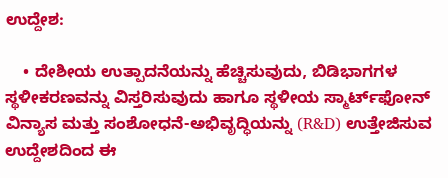ಉದ್ದೇಶ:

    • ದೇಶೀಯ ಉತ್ಪಾದನೆಯನ್ನು ಹೆಚ್ಚಿಸುವುದು, ಬಿಡಿಭಾಗಗಳ ಸ್ಥಳೀಕರಣವನ್ನು ವಿಸ್ತರಿಸುವುದು ಹಾಗೂ ಸ್ಥಳೀಯ ಸ್ಮಾರ್ಟ್‌ಫೋನ್ ವಿನ್ಯಾಸ ಮತ್ತು ಸಂಶೋಧನೆ-ಅಭಿವೃದ್ಧಿಯನ್ನು (R&D) ಉತ್ತೇಜಿಸುವ ಉದ್ದೇಶದಿಂದ ಈ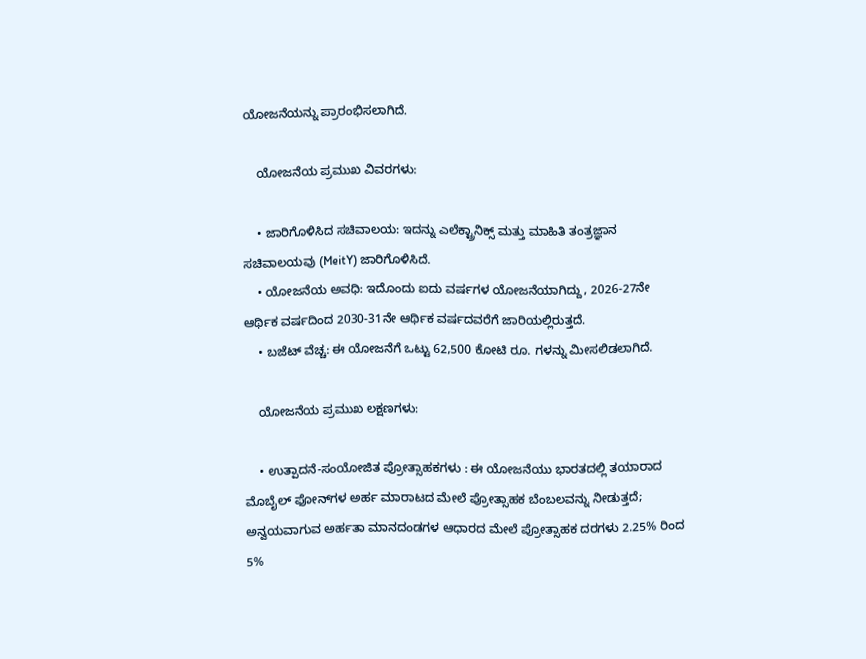ಯೋಜನೆಯನ್ನು ಪ್ರಾರಂಭಿಸಲಾಗಿದೆ.

    ಯೋಜನೆಯ ಪ್ರಮುಖ ವಿವರಗಳು:

    • ಜಾರಿಗೊಳಿಸಿದ ಸಚಿವಾಲಯ: ಇದನ್ನು ಎಲೆಕ್ಟ್ರಾನಿಕ್ಸ್ ಮತ್ತು ಮಾಹಿತಿ ತಂತ್ರಜ್ಞಾನ ಸಚಿವಾಲಯವು (MeitY) ಜಾರಿಗೊಳಿಸಿದೆ.
    • ಯೋಜನೆಯ ಅವಧಿ: ಇದೊಂದು ಐದು ವರ್ಷಗಳ ಯೋಜನೆಯಾಗಿದ್ದು, 2026-27ನೇ ಆರ್ಥಿಕ ವರ್ಷದಿಂದ 2030-31ನೇ ಆರ್ಥಿಕ ವರ್ಷದವರೆಗೆ ಜಾರಿಯಲ್ಲಿರುತ್ತದೆ.
    • ಬಜೆಟ್ ವೆಚ್ಚ: ಈ ಯೋಜನೆಗೆ ಒಟ್ಟು 62,500 ಕೋಟಿ ರೂ. ಗಳನ್ನು ಮೀಸಲಿಡಲಾಗಿದೆ.

    ಯೋಜನೆಯ ಪ್ರಮುಖ ಲಕ್ಷಣಗಳು:

    • ಉತ್ಪಾದನೆ-ಸಂಯೋಜಿತ ಪ್ರೋತ್ಸಾಹಕಗಳು : ಈ ಯೋಜನೆಯು ಭಾರತದಲ್ಲಿ ತಯಾರಾದ ಮೊಬೈಲ್ ಫೋನ್‌ಗಳ ಅರ್ಹ ಮಾರಾಟದ ಮೇಲೆ ಪ್ರೋತ್ಸಾಹಕ ಬೆಂಬಲವನ್ನು ನೀಡುತ್ತದೆ; ಅನ್ವಯವಾಗುವ ಅರ್ಹತಾ ಮಾನದಂಡಗಳ ಆಧಾರದ ಮೇಲೆ ಪ್ರೋತ್ಸಾಹಕ ದರಗಳು 2.25% ರಿಂದ 5%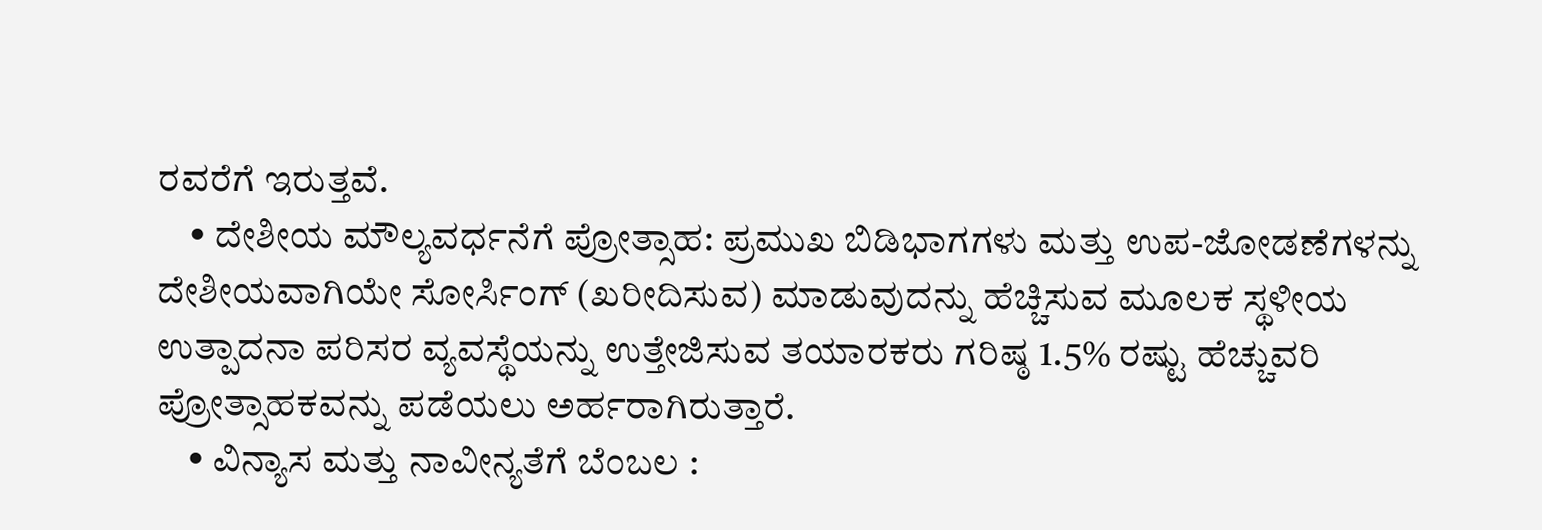ರವರೆಗೆ ಇರುತ್ತವೆ.
    • ದೇಶೀಯ ಮೌಲ್ಯವರ್ಧನೆಗೆ ಪ್ರೋತ್ಸಾಹ: ಪ್ರಮುಖ ಬಿಡಿಭಾಗಗಳು ಮತ್ತು ಉಪ-ಜೋಡಣೆಗಳನ್ನು ದೇಶೀಯವಾಗಿಯೇ ಸೋರ್ಸಿಂಗ್ (ಖರೀದಿಸುವ) ಮಾಡುವುದನ್ನು ಹೆಚ್ಚಿಸುವ ಮೂಲಕ ಸ್ಥಳೀಯ ಉತ್ಪಾದನಾ ಪರಿಸರ ವ್ಯವಸ್ಥೆಯನ್ನು ಉತ್ತೇಜಿಸುವ ತಯಾರಕರು ಗರಿಷ್ಠ 1.5% ರಷ್ಟು ಹೆಚ್ಚುವರಿ ಪ್ರೋತ್ಸಾಹಕವನ್ನು ಪಡೆಯಲು ಅರ್ಹರಾಗಿರುತ್ತಾರೆ.
    • ವಿನ್ಯಾಸ ಮತ್ತು ನಾವೀನ್ಯತೆಗೆ ಬೆಂಬಲ :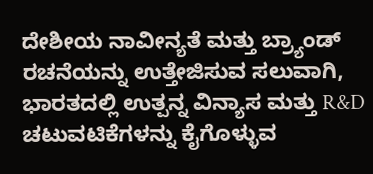ದೇಶೀಯ ನಾವೀನ್ಯತೆ ಮತ್ತು ಬ್ರ್ಯಾಂಡ್ ರಚನೆಯನ್ನು ಉತ್ತೇಜಿಸುವ ಸಲುವಾಗಿ, ಭಾರತದಲ್ಲಿ ಉತ್ಪನ್ನ ವಿನ್ಯಾಸ ಮತ್ತು R&D ಚಟುವಟಿಕೆಗಳನ್ನು ಕೈಗೊಳ್ಳುವ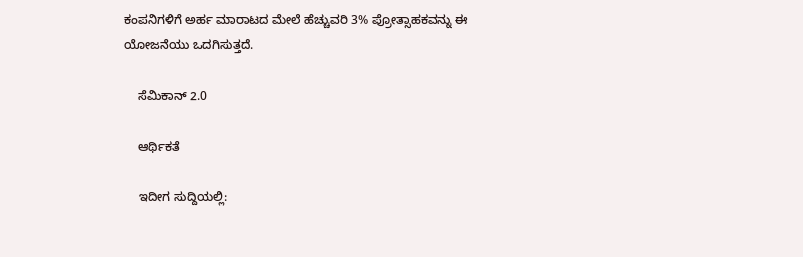ಕಂಪನಿಗಳಿಗೆ ಅರ್ಹ ಮಾರಾಟದ ಮೇಲೆ ಹೆಚ್ಚುವರಿ 3% ಪ್ರೋತ್ಸಾಹಕವನ್ನು ಈ ಯೋಜನೆಯು ಒದಗಿಸುತ್ತದೆ.

    ಸೆಮಿಕಾನ್ 2.0

    ಆರ್ಥಿಕತೆ

    ಇದೀಗ ಸುದ್ದಿಯಲ್ಲಿ: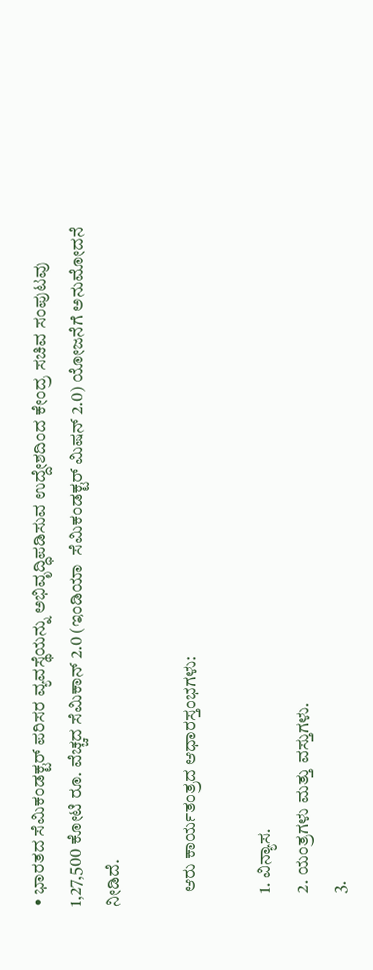• ಭಾರತದ ಸೆಮಿಕಂಡಕ್ಟರ್ ಪರಿಸರ ವ್ಯವಸ್ಥೆಯನ್ನು ಅಭಿವೃದ್ಧಿಪಡಿಸುವ ಉದ್ದೇಶದಿಂದ ಕೇಂದ್ರ ಸಚಿವ ಸಂಪುಟವು 1,27,500 ಕೋಟಿ ರೂ. ವೆಚ್ಚದ ಸೆಮಿಕಾನ್ 2.0 (ಇಂಡಿಯಾ  ಸೆಮಿಕಂಡಕ್ಟರ್ ಮಿಷನ್ 2.0) ಯೋಜನೆಗೆ ಅನುಮೋದನೆ ನೀಡಿದೆ.

    ಆರು ಕಾರ್ಯತಂತ್ರದ ಆಧಾರಸ್ತಂಭಗಳು:

    1. ವಿನ್ಯಾಸ.
    2. ಯಂತ್ರಗಳು ಮತ್ತು ವಸ್ತುಗಳು.
    3.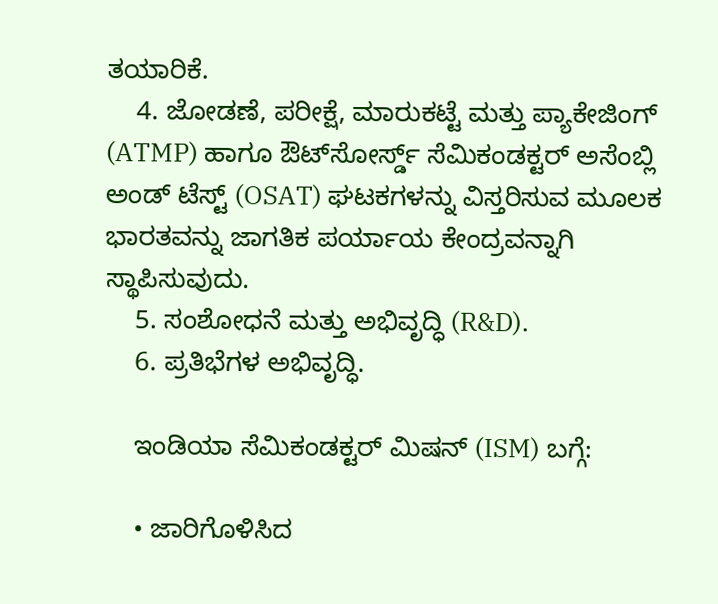ತಯಾರಿಕೆ.
    4. ಜೋಡಣೆ, ಪರೀಕ್ಷೆ, ಮಾರುಕಟ್ಟೆ ಮತ್ತು ಪ್ಯಾಕೇಜಿಂಗ್ (ATMP) ಹಾಗೂ ಔಟ್‌ಸೋರ್ಸ್ಡ್ ಸೆಮಿಕಂಡಕ್ಟರ್ ಅಸೆಂಬ್ಲಿ ಅಂಡ್ ಟೆಸ್ಟ್ (OSAT) ಘಟಕಗಳನ್ನು ವಿಸ್ತರಿಸುವ ಮೂಲಕ ಭಾರತವನ್ನು ಜಾಗತಿಕ ಪರ್ಯಾಯ ಕೇಂದ್ರವನ್ನಾಗಿ ಸ್ಥಾಪಿಸುವುದು.
    5. ಸಂಶೋಧನೆ ಮತ್ತು ಅಭಿವೃದ್ಧಿ (R&D).
    6. ಪ್ರತಿಭೆಗಳ ಅಭಿವೃದ್ಧಿ.

    ಇಂಡಿಯಾ ಸೆಮಿಕಂಡಕ್ಟರ್ ಮಿಷನ್ (ISM) ಬಗ್ಗೆ:

    • ಜಾರಿಗೊಳಿಸಿದ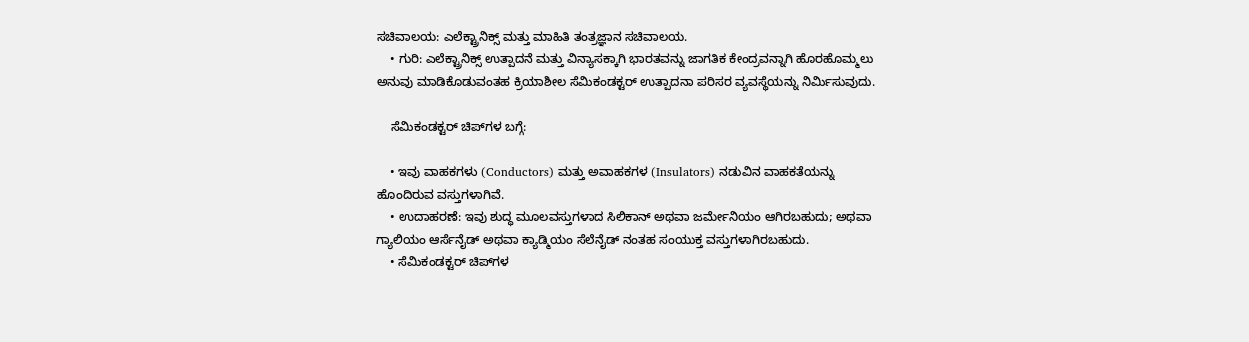ಸಚಿವಾಲಯ: ಎಲೆಕ್ಟ್ರಾನಿಕ್ಸ್ ಮತ್ತು ಮಾಹಿತಿ ತಂತ್ರಜ್ಞಾನ ಸಚಿವಾಲಯ.
    • ಗುರಿ: ಎಲೆಕ್ಟ್ರಾನಿಕ್ಸ್ ಉತ್ಪಾದನೆ ಮತ್ತು ವಿನ್ಯಾಸಕ್ಕಾಗಿ ಭಾರತವನ್ನು ಜಾಗತಿಕ ಕೇಂದ್ರವನ್ನಾಗಿ ಹೊರಹೊಮ್ಮಲು ಅನುವು ಮಾಡಿಕೊಡುವಂತಹ ಕ್ರಿಯಾಶೀಲ ಸೆಮಿಕಂಡಕ್ಟರ್ ಉತ್ಪಾದನಾ ಪರಿಸರ ವ್ಯವಸ್ಥೆಯನ್ನು ನಿರ್ಮಿಸುವುದು.

    ಸೆಮಿಕಂಡಕ್ಟರ್ ಚಿಪ್‌ಗಳ ಬಗ್ಗೆ:

    • ಇವು ವಾಹಕಗಳು (Conductors) ಮತ್ತು ಅವಾಹಕಗಳ (Insulators) ನಡುವಿನ ವಾಹಕತೆಯನ್ನು ಹೊಂದಿರುವ ವಸ್ತುಗಳಾಗಿವೆ.
    • ಉದಾಹರಣೆ: ಇವು ಶುದ್ಧ ಮೂಲವಸ್ತುಗಳಾದ ಸಿಲಿಕಾನ್ ಅಥವಾ ಜರ್ಮೇನಿಯಂ ಆಗಿರಬಹುದು; ಅಥವಾ ಗ್ಯಾಲಿಯಂ ಆರ್ಸೆನೈಡ್ ಅಥವಾ ಕ್ಯಾಡ್ಮಿಯಂ ಸೆಲೆನೈಡ್ ನಂತಹ ಸಂಯುಕ್ತ ವಸ್ತುಗಳಾಗಿರಬಹುದು.
    • ಸೆಮಿಕಂಡಕ್ಟರ್ ಚಿಪ್‌ಗಳ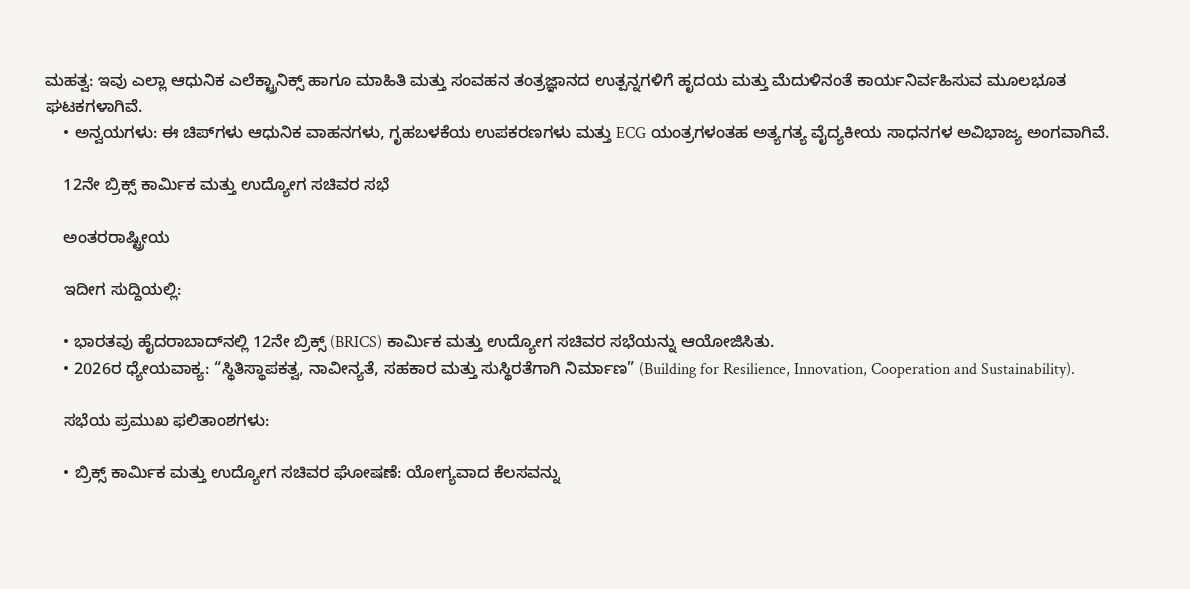ಮಹತ್ವ: ಇವು ಎಲ್ಲಾ ಆಧುನಿಕ ಎಲೆಕ್ಟ್ರಾನಿಕ್ಸ್ ಹಾಗೂ ಮಾಹಿತಿ ಮತ್ತು ಸಂವಹನ ತಂತ್ರಜ್ಞಾನದ ಉತ್ಪನ್ನಗಳಿಗೆ ಹೃದಯ ಮತ್ತು ಮೆದುಳಿನಂತೆ ಕಾರ್ಯನಿರ್ವಹಿಸುವ ಮೂಲಭೂತ ಘಟಕಗಳಾಗಿವೆ.
    • ಅನ್ವಯಗಳು: ಈ ಚಿಪ್‌ಗಳು ಆಧುನಿಕ ವಾಹನಗಳು, ಗೃಹಬಳಕೆಯ ಉಪಕರಣಗಳು ಮತ್ತು ECG ಯಂತ್ರಗಳಂತಹ ಅತ್ಯಗತ್ಯ ವೈದ್ಯಕೀಯ ಸಾಧನಗಳ ಅವಿಭಾಜ್ಯ ಅಂಗವಾಗಿವೆ.

    12ನೇ ಬ್ರಿಕ್ಸ್ ಕಾರ್ಮಿಕ ಮತ್ತು ಉದ್ಯೋಗ ಸಚಿವರ ಸಭೆ

    ಅಂತರರಾಷ್ಟ್ರೀಯ

    ಇದೀಗ ಸುದ್ದಿಯಲ್ಲಿ:

    • ಭಾರತವು ಹೈದರಾಬಾದ್‌ನಲ್ಲಿ 12ನೇ ಬ್ರಿಕ್ಸ್ (BRICS) ಕಾರ್ಮಿಕ ಮತ್ತು ಉದ್ಯೋಗ ಸಚಿವರ ಸಭೆಯನ್ನು ಆಯೋಜಿಸಿತು.
    • 2026ರ ಧ್ಯೇಯವಾಕ್ಯ: “ಸ್ಥಿತಿಸ್ಥಾಪಕತ್ವ, ನಾವೀನ್ಯತೆ, ಸಹಕಾರ ಮತ್ತು ಸುಸ್ಥಿರತೆಗಾಗಿ ನಿರ್ಮಾಣ” (Building for Resilience, Innovation, Cooperation and Sustainability).

    ಸಭೆಯ ಪ್ರಮುಖ ಫಲಿತಾಂಶಗಳು:

    • ಬ್ರಿಕ್ಸ್ ಕಾರ್ಮಿಕ ಮತ್ತು ಉದ್ಯೋಗ ಸಚಿವರ ಘೋಷಣೆ: ಯೋಗ್ಯವಾದ ಕೆಲಸವನ್ನು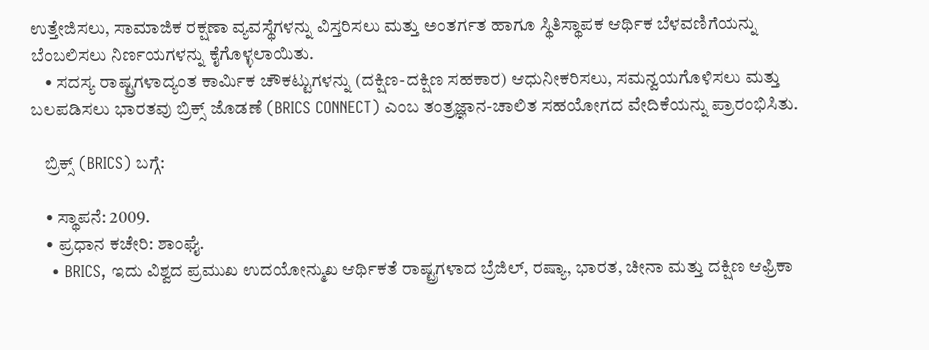ಉತ್ತೇಜಿಸಲು, ಸಾಮಾಜಿಕ ರಕ್ಷಣಾ ವ್ಯವಸ್ಥೆಗಳನ್ನು ವಿಸ್ತರಿಸಲು ಮತ್ತು ಅಂತರ್ಗತ ಹಾಗೂ ಸ್ಥಿತಿಸ್ಥಾಪಕ ಆರ್ಥಿಕ ಬೆಳವಣಿಗೆಯನ್ನು ಬೆಂಬಲಿಸಲು ನಿರ್ಣಯಗಳನ್ನು ಕೈಗೊಳ್ಳಲಾಯಿತು.
    • ಸದಸ್ಯ ರಾಷ್ಟ್ರಗಳಾದ್ಯಂತ ಕಾರ್ಮಿಕ ಚೌಕಟ್ಟುಗಳನ್ನು (ದಕ್ಷಿಣ-ದಕ್ಷಿಣ ಸಹಕಾರ) ಆಧುನೀಕರಿಸಲು, ಸಮನ್ವಯಗೊಳಿಸಲು ಮತ್ತು ಬಲಪಡಿಸಲು ಭಾರತವು ಬ್ರಿಕ್ಸ್ ಜೊಡಣೆ (BRICS CONNECT) ಎಂಬ ತಂತ್ರಜ್ಞಾನ-ಚಾಲಿತ ಸಹಯೋಗದ ವೇದಿಕೆಯನ್ನು ಪ್ರಾರಂಭಿಸಿತು.

    ಬ್ರಿಕ್ಸ್ (BRICS) ಬಗ್ಗೆ:

    • ಸ್ಥಾಪನೆ: 2009.
    • ಪ್ರಧಾನ ಕಚೇರಿ: ಶಾಂಘೈ.
    • BRICS, ಇದು ವಿಶ್ವದ ಪ್ರಮುಖ ಉದಯೋನ್ಮುಖ ಆರ್ಥಿಕತೆ ರಾಷ್ಟ್ರಗಳಾದ ಬ್ರೆಜಿಲ್, ರಷ್ಯಾ, ಭಾರತ, ಚೀನಾ ಮತ್ತು ದಕ್ಷಿಣ ಆಫ್ರಿಕಾ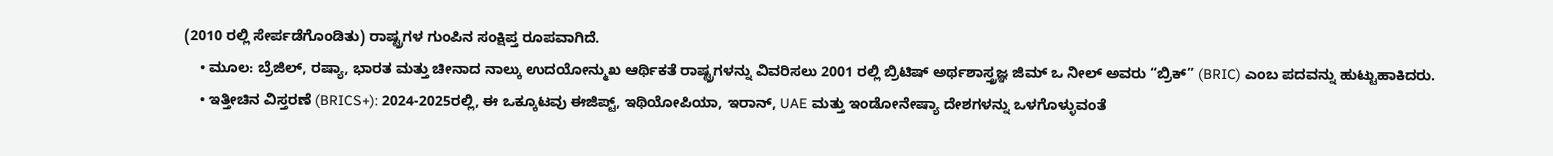(2010 ರಲ್ಲಿ ಸೇರ್ಪಡೆಗೊಂಡಿತು) ರಾಷ್ಟ್ರಗಳ ಗುಂಪಿನ ಸಂಕ್ಷಿಪ್ತ ರೂಪವಾಗಿದೆ.
    • ಮೂಲ: ಬ್ರೆಜಿಲ್, ರಷ್ಯಾ, ಭಾರತ ಮತ್ತು ಚೀನಾದ ನಾಲ್ಕು ಉದಯೋನ್ಮುಖ ಆರ್ಥಿಕತೆ ರಾಷ್ಟ್ರಗಳನ್ನು ವಿವರಿಸಲು 2001 ರಲ್ಲಿ ಬ್ರಿಟಿಷ್ ಅರ್ಥಶಾಸ್ತ್ರಜ್ಞ ಜಿಮ್ ಒ ನೀಲ್ ಅವರು “ಬ್ರಿಕ್” (BRIC) ಎಂಬ ಪದವನ್ನು ಹುಟ್ಟುಹಾಕಿದರು.
    • ಇತ್ತೀಚಿನ ವಿಸ್ತರಣೆ (BRICS+): 2024-2025ರಲ್ಲಿ, ಈ ಒಕ್ಕೂಟವು ಈಜಿಪ್ಟ್, ಇಥಿಯೋಪಿಯಾ, ಇರಾನ್, UAE ಮತ್ತು ಇಂಡೋನೇಷ್ಯಾ ದೇಶಗಳನ್ನು ಒಳಗೊಳ್ಳುವಂತೆ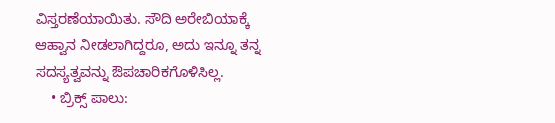ವಿಸ್ತರಣೆಯಾಯಿತು. ಸೌದಿ ಅರೇಬಿಯಾಕ್ಕೆ ಆಹ್ವಾನ ನೀಡಲಾಗಿದ್ದರೂ, ಅದು ಇನ್ನೂ ತನ್ನ ಸದಸ್ಯತ್ವವನ್ನು ಔಪಚಾರಿಕಗೊಳಿಸಿಲ್ಲ.
    • ಬ್ರಿಕ್ಸ್ ಪಾಲು: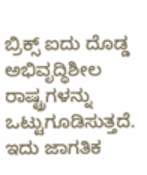ಬ್ರಿಕ್ಸ್ ಐದು ದೊಡ್ಡ ಅಭಿವೃದ್ಧಿಶೀಲ ರಾಷ್ಟ್ರಗಳನ್ನು ಒಟ್ಟುಗೂಡಿಸುತ್ತದೆ. ಇದು ಜಾಗತಿಕ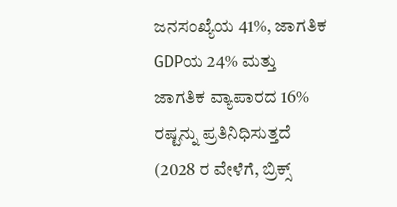ಜನಸಂಖ್ಯೆಯ 41%, ಜಾಗತಿಕ GDPಯ 24% ಮತ್ತು ಜಾಗತಿಕ ವ್ಯಾಪಾರದ 16% ರಷ್ಟನ್ನು ಪ್ರತಿನಿಧಿಸುತ್ತದೆ (2028 ರ ವೇಳೆಗೆ, ಬ್ರಿಕ್ಸ್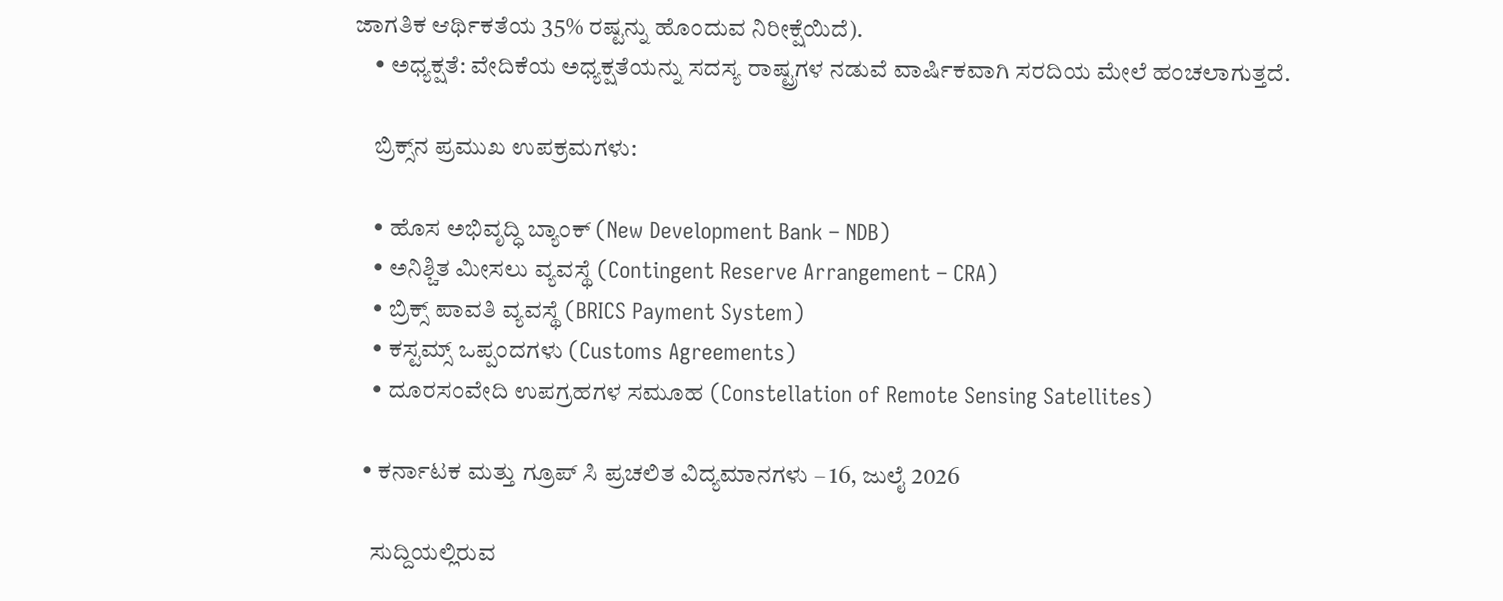ಜಾಗತಿಕ ಆರ್ಥಿಕತೆಯ 35% ರಷ್ಟನ್ನು ಹೊಂದುವ ನಿರೀಕ್ಷೆಯಿದೆ).
    • ಅಧ್ಯಕ್ಷತೆ: ವೇದಿಕೆಯ ಅಧ್ಯಕ್ಷತೆಯನ್ನು ಸದಸ್ಯ ರಾಷ್ಟ್ರಗಳ ನಡುವೆ ವಾರ್ಷಿಕವಾಗಿ ಸರದಿಯ ಮೇಲೆ ಹಂಚಲಾಗುತ್ತದೆ.

    ಬ್ರಿಕ್ಸ್‌ನ ಪ್ರಮುಖ ಉಪಕ್ರಮಗಳು:

    • ಹೊಸ ಅಭಿವೃದ್ಧಿ ಬ್ಯಾಂಕ್ (New Development Bank – NDB)
    • ಅನಿಶ್ಚಿತ ಮೀಸಲು ವ್ಯವಸ್ಥೆ (Contingent Reserve Arrangement – CRA)
    • ಬ್ರಿಕ್ಸ್ ಪಾವತಿ ವ್ಯವಸ್ಥೆ (BRICS Payment System)
    • ಕಸ್ಟಮ್ಸ್ ಒಪ್ಪಂದಗಳು (Customs Agreements)
    • ದೂರಸಂವೇದಿ ಉಪಗ್ರಹಗಳ ಸಮೂಹ (Constellation of Remote Sensing Satellites)

  • ಕರ್ನಾಟಕ ಮತ್ತು ಗ್ರೂಪ್ ಸಿ ಪ್ರಚಲಿತ ವಿದ್ಯಮಾನಗಳು – 16, ಜುಲೈ 2026

    ಸುದ್ದಿಯಲ್ಲಿರುವ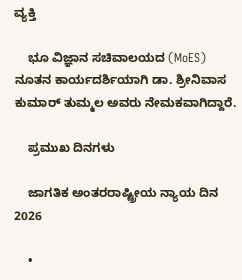ವ್ಯಕ್ತಿ

    ಭೂ ವಿಜ್ಞಾನ ಸಚಿವಾಲಯದ (MoES) ನೂತನ ಕಾರ್ಯದರ್ಶಿಯಾಗಿ ಡಾ. ಶ್ರೀನಿವಾಸ ಕುಮಾರ್ ತುಮ್ಮಲ ಅವರು ನೇಮಕವಾಗಿದ್ದಾರೆ.

    ಪ್ರಮುಖ ದಿನಗಳು

    ಜಾಗತಿಕ ಅಂತರರಾಷ್ಟ್ರೀಯ ನ್ಯಾಯ ದಿನ 2026

    •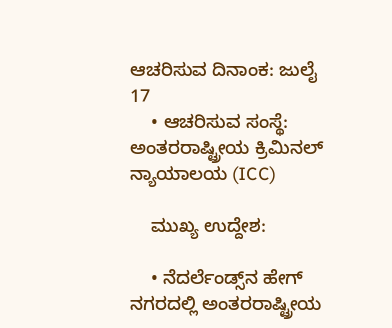ಆಚರಿಸುವ ದಿನಾಂಕ: ಜುಲೈ 17
    • ಆಚರಿಸುವ ಸಂಸ್ಥೆ: ಅಂತರರಾಷ್ಟ್ರೀಯ ಕ್ರಿಮಿನಲ್ ನ್ಯಾಯಾಲಯ (ICC)

    ಮುಖ್ಯ ಉದ್ದೇಶ:

    • ನೆದರ್ಲೆಂಡ್ಸ್‌ನ ಹೇಗ್ ನಗರದಲ್ಲಿ ಅಂತರರಾಷ್ಟ್ರೀಯ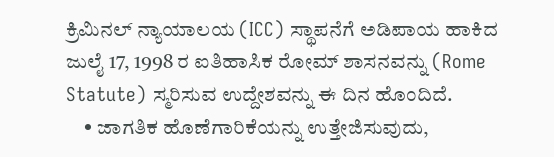ಕ್ರಿಮಿನಲ್ ನ್ಯಾಯಾಲಯ (ICC) ಸ್ಥಾಪನೆಗೆ ಅಡಿಪಾಯ ಹಾಕಿದ ಜುಲೈ 17, 1998 ರ ಐತಿಹಾಸಿಕ ರೋಮ್ ಶಾಸನವನ್ನು (Rome Statute) ಸ್ಮರಿಸುವ ಉದ್ದೇಶವನ್ನು ಈ ದಿನ ಹೊಂದಿದೆ.
    • ಜಾಗತಿಕ ಹೊಣೆಗಾರಿಕೆಯನ್ನು ಉತ್ತೇಜಿಸುವುದು,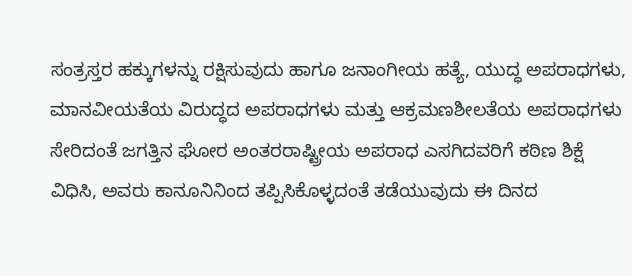ಸಂತ್ರಸ್ತರ ಹಕ್ಕುಗಳನ್ನು ರಕ್ಷಿಸುವುದು ಹಾಗೂ ಜನಾಂಗೀಯ ಹತ್ಯೆ, ಯುದ್ಧ ಅಪರಾಧಗಳು, ಮಾನವೀಯತೆಯ ವಿರುದ್ಧದ ಅಪರಾಧಗಳು ಮತ್ತು ಆಕ್ರಮಣಶೀಲತೆಯ ಅಪರಾಧಗಳು ಸೇರಿದಂತೆ ಜಗತ್ತಿನ ಘೋರ ಅಂತರರಾಷ್ಟ್ರೀಯ ಅಪರಾಧ ಎಸಗಿದವರಿಗೆ ಕಠಿಣ ಶಿಕ್ಷೆ ವಿಧಿಸಿ, ಅವರು ಕಾನೂನಿನಿಂದ ತಪ್ಪಿಸಿಕೊಳ್ಳದಂತೆ ತಡೆಯುವುದು ಈ ದಿನದ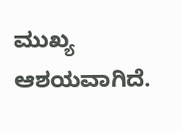ಮುಖ್ಯ ಆಶಯವಾಗಿದೆ.